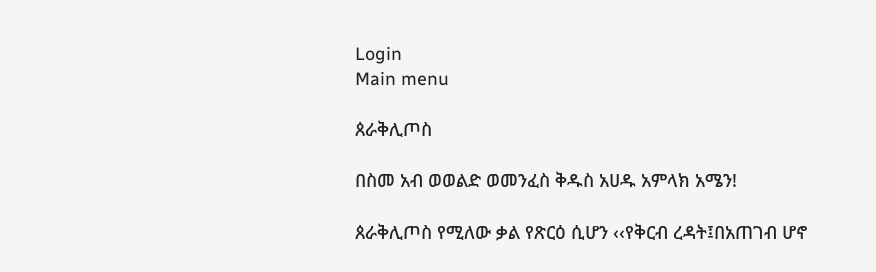Login
Main menu

ጰራቅሊጦስ

በስመ አብ ወወልድ ወመንፈስ ቅዱስ አሀዱ አምላክ አሜን!

ጰራቅሊጦስ የሚለው ቃል የጽርዕ ሲሆን ‹‹የቅርብ ረዳት፤በአጠገብ ሆኖ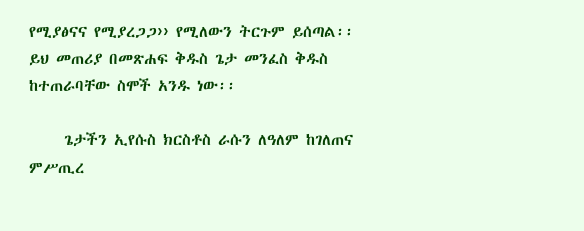የሚያፅናና የሚያረጋጋ›› የሚለውን ትርጉም ይሰጣል፡፡ይህ መጠሪያ በመጽሐፍ ቅዱስ ጌታ መንፈስ ቅዱስ ከተጠራባቸው ስሞች አንዱ ነው፡፡

     ጌታችን ኢየሱስ ክርስቶስ ራሱን ለዓለም ከገለጠና ምሥጢረ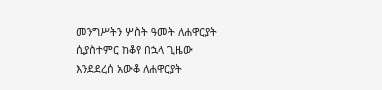መንግሥትን ሦስት ዓመት ለሐዋርያት ሲያስተምር ከቆየ በኋላ ጊዜው እንደደረሰ አውቆ ለሐዋርያት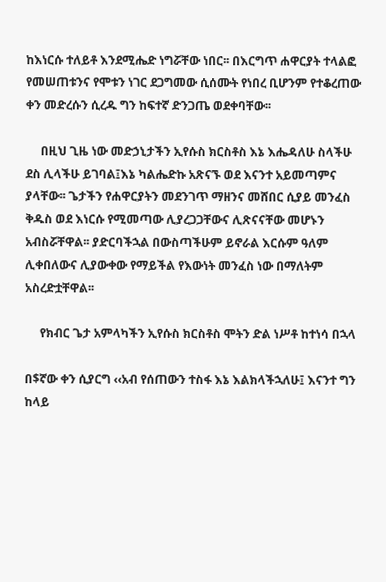ከእነርሱ ተለይቶ እንደሚሔድ ነግሯቸው ነበር፡፡ በእርግጥ ሐዋርያት ተላልፎ የመሠጠቱንና የሞቱን ነገር ደጋግመው ሲሰሙት የነበረ ቢሆንም የተቆረጠው ቀን መድረሱን ሲረዱ ግን ከፍተኛ ድንጋጤ ወደቀባቸው፡፡

     በዚህ ጊዜ ነው መድኃኒታችን ኢየሱስ ክርስቶስ እኔ እሔዳለሁ ስላችሁ ደስ ሊላችሁ ይገባል፤እኔ ካልሔድኩ አጽናኙ ወደ እናንተ አይመጣምና ያላቸው፡፡ ጌታችን የሐዋርያትን መደንገጥ ማዘንና መሸበር ሲያይ መንፈስ ቅዱስ ወደ እነርሱ የሚመጣው ሊያረጋጋቸውና ሊጽናናቸው መሆኑን አብስሯቸዋል፡፡ ያድርባችኋል በውስጣችሁም ይኖራል እርሱም ዓለም ሊቀበለውና ሊያውቀው የማይችል የእውነት መንፈስ ነው በማለትም አስረድቷቸዋል፡፡

     የክብር ጌታ አምላካችን ኢየሱስ ክርስቶስ ሞትን ድል ነሥቶ ከተነሳ በኋላ

በ$ኛው ቀን ሲያርግ ‹‹አብ የሰጠውን ተስፋ እኔ እልክላችኋለሁ፤ እናንተ ግን ከላይ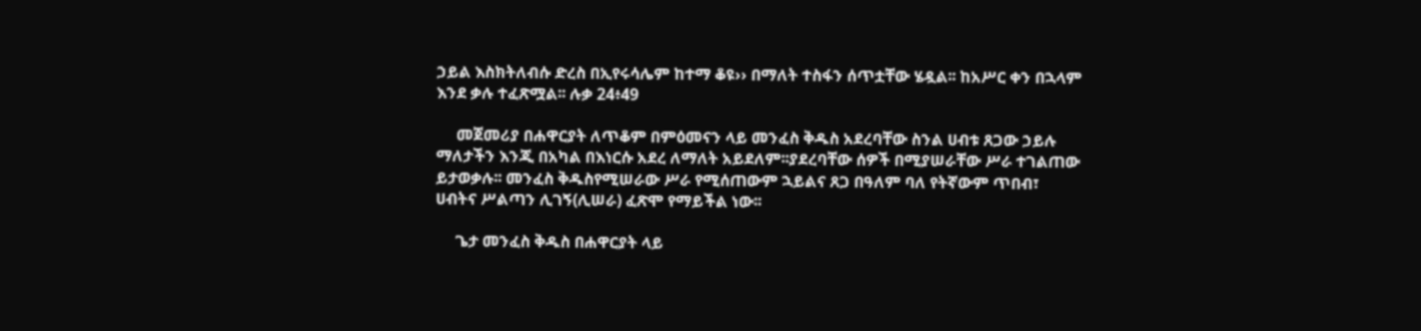ኃይል እስክትለብሱ ድረስ በኢየሩሳሌም ከተማ ቆዩ›› በማለት ተስፋን ሰጥቷቸው ሄዷል፡፡ ከአሥር ቀን በኋላም እንደ ቃሉ ተፈጽሟል፡፡ ሉቃ 24፥49

     መጀመሪያ በሐዋርያት ለጥቆም በምዕመናን ላይ መንፈስ ቅዱስ አደረባቸው ስንል ሀብቱ ጸጋው ኃይሉ ማለታችን እንጂ በአካል በእነርሱ አደረ ለማለት አይደለም፡፡ያደረባቸው ሰዎች በሚያሠራቸው ሥራ ተገልጠው ይታወቃሉ፡፡ መንፈስ ቅዱስየሚሠራው ሥራ የሚሰጠውም ኋይልና ጸጋ በዓለም ባለ የትኛውም ጥበብ፣ ሀብትና ሥልጣን ሊገኝ(ሊሠራ) ፈጽሞ የማይችል ነው፡፡

     ጌታ መንፈስ ቅዱስ በሐዋርያት ላይ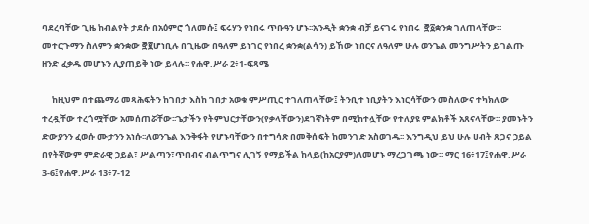ባደረባቸው ጊዜ ከብልየት ታደሱ በአዕምሮ ጎለመሱ፤ ፍሩሃን የነበሩ ጥቡዓን ሆኑ፡፡አንዲት ቋንቋ ብቻ ይናገሩ የነበሩ  ፸፩ቋንቋ ገለጠላቸው፡፡ መተርጉማን ስለምን ቋንቋው ፸፪ሆነቢሉ በጊዜው በዓለም ይነገር የነበረ ቋንቋ(ልሳን) ይኸው ነበርና ለዓለም ሁሉ ወንጌል መንግሥትን ይገልጡ ዘንድ ፈቃዱ መሆኑን ሊያጠይቅ ነው ይላሉ፡፡ የሐዋ.ሥራ 2፥1-ፍጻሜ

     ከዚህም በተጨማሪ መጻሕፍትን ከገበታ እስከ ገበታ አወቁ ምሥጢር ተገለጠላቸው፤ ትንቢተ ነቢያትን እነርሳቸውን መስለውና ተካክለው ተረዷቸው ተረጎሟቸው አመሰጠሯቸው፡፡ጌታችን የትምህርታቸውን(የቃላቸውን)ደገኛነትም በሚከተሏቸው የተለያዩ ምልክቶች አጸናላቸው፡፡ ያመኑትን ድውያንን ፈወሱ ሙታንን አነሱ፡፡ለወንጌል እንቅፋት የሆኑባቸውን በተግሳጽ በመቅሰፍት ከመንገድ አስወገዱ፡፡ እንግዲህ ይህ ሁሉ ሀብት ጸጋና ኃይል በየትኛውም ምድራዊ ኃይል፣ ሥልጣን፣ጥበብና ብልጥግና ሊገኝ የማይችል ከላይ(ከአርያም)ለመሆኑ ማረጋገጫ ነው፡፡ ማር 16፥17፤የሐዋ.ሥራ 3-6፤የሐዋ.ሥራ 13፥7-12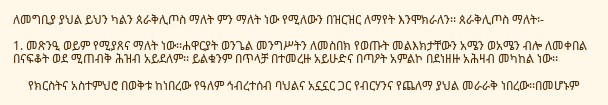ለመግቢያ ያህል ይህን ካልን ጰራቅሊጦስ ማለት ምን ማለት ነው የሚለውን በዝርዝር ለማየት እንሞክራለን፡፡ ጰራቅሊጦስ ማለት፡-

1. መጽንዒ ወይም የሚያጸና ማለት ነው፡፡ሐዋርያት ወንጌል መንግሥትን ለመስበክ የወጡት መልእክታቸውን አሜን ወአሜን ብሎ ለመቀበል በናፍቆት ወደ ሚጠብቅ ሕዝብ አይደለም፡፡ ይልቁንም በጥላቻ በተመረዙ አይሁድና በጣዖት አምልኮ በደነዘዙ አሕዛብ መካከል ነው፡፡

     የክርስትና አስተምህሮ በወቅቱ ከነበረው የዓለም ኅብረተሰብ ባህልና አኗኗር ጋር የብርሃንና የጨለማ ያህል መራራቅ ነበረው፡፡በመሆኑም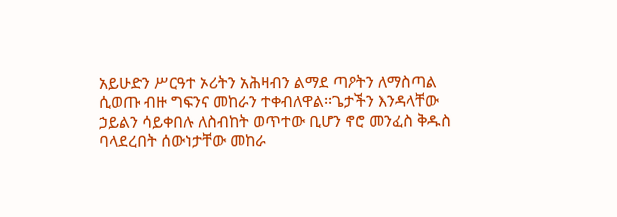አይሁድን ሥርዓተ ኦሪትን አሕዛብን ልማደ ጣዖትን ለማስጣል ሲወጡ ብዙ ግፍንና መከራን ተቀብለዋል፡፡ጌታችን እንዳላቸው ኃይልን ሳይቀበሉ ለስብከት ወጥተው ቢሆን ኖሮ መንፈስ ቅዱስ ባላደረበት ሰውነታቸው መከራ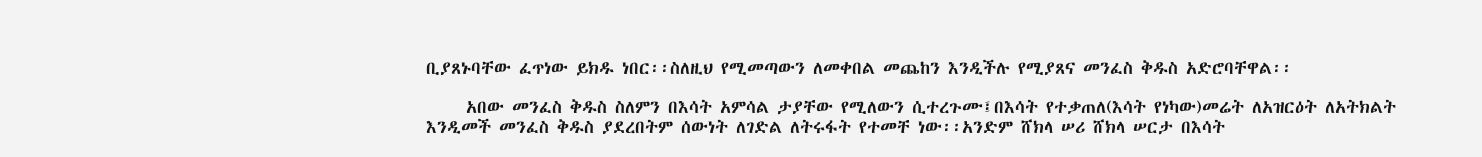ቢያጸኑባቸው ፈጥነው ይክዱ ነበር፡፡ስለዚህ የሚመጣውን ለመቀበል መጨከን እንዲችሉ የሚያጸና መንፈስ ቅዱስ አድሮባቸዋል፡፡

     አበው መንፈስ ቅዱስ ስለምን በእሳት አምሳል ታያቸው የሚለውን ሲተረጉሙ፤በእሳት የተቃጠለ(እሳት የነካው)መሬት ለአዝርዕት ለአትክልት እንዲመች መንፈስ ቅዱስ ያደረበትም ሰውነት ለገድል ለትሩፋት የተመቸ ነው፡፡አንድም ሸክላ ሠሪ ሸክላ ሠርታ በእሳት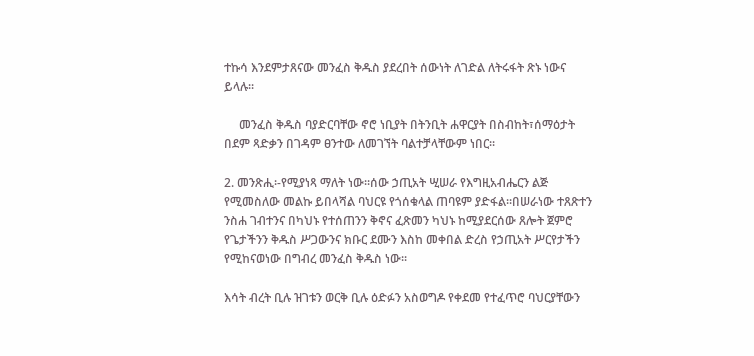ተኩሳ እንደምታጸናው መንፈስ ቅዱስ ያደረበት ሰውነት ለገድል ለትሩፋት ጽኑ ነውና ይላሉ፡፡

     መንፈስ ቅዱስ ባያድርባቸው ኖሮ ነቢያት በትንቢት ሐዋርያት በስብከት፣ሰማዕታት በደም ጻድቃን በገዳም ፀንተው ለመገኘት ባልተቻላቸውም ነበር፡፡

2. መንጽሒ፡-የሚያነጻ ማለት ነው፡፡ሰው ኃጢአት ሢሠራ የእግዚአብሔርን ልጅ የሚመስለው መልኩ ይበላሻል ባህርዩ የጎሰቁላል ጠባዩም ያድፋል፡፡በሠራነው ተጸጽተን ንስሐ ገብተንና በካህኑ የተሰጠንን ቅኖና ፈጽመን ካህኑ ከሚያደርሰው ጸሎት ጀምሮ የጌታችንን ቅዱስ ሥጋውንና ክቡር ደሙን እስከ መቀበል ድረስ የኃጢአት ሥርየታችን የሚከናወነው በግብረ መንፈስ ቅዱስ ነው፡፡

እሳት ብረት ቢሉ ዝገቱን ወርቅ ቢሉ ዕድፉን አስወግዶ የቀደመ የተፈጥሮ ባህርያቸውን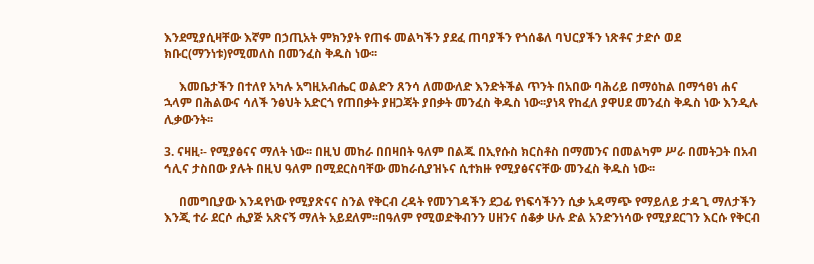እንደሚያሲዛቸው እኛም በኃጢአት ምክንያት የጠፋ መልካችን ያደፈ ጠባያችን የጎሰቆለ ባህርያችን ነጽቶና ታድሶ ወደ ክቡር(ማንነቱ)የሚመለስ በመንፈስ ቅዱስ ነው፡፡

     እመቤታችን በተለየ አካሉ አግዚአብሔር ወልድን ጸንሳ ለመውለድ እንድትችል ጥንት በአበው ባሕሪይ በማዕከል በማኅፀነ ሐና ኋላም በሕልውና ሳለች ንፅህት አድርጎ የጠበቃት ያዘጋጃት ያበቃት መንፈስ ቅዱስ ነው፡፡ያነጻ የከፈለ ያዋሀደ መንፈስ ቅዱስ ነው እንዲሉ ሊቃውንት፡፡

3. ናዛዚ፡- የሚያፅናና ማለት ነው፡፡ በዚህ መከራ በበዛበት ዓለም በልጁ በኢየሱስ ክርስቶስ በማመንና በመልካም ሥራ በመትጋት በአብ ኅሊና ታስበው ያሉት በዚህ ዓለም በሚደርስባቸው መከራሲያዝኑና ሲተክዙ የሚያፅናናቸው መንፈስ ቅዱስ ነው፡፡

     በመግቢያው እንዳየነው የሚያጽናና ስንል የቅርብ ረዳት የመንገዳችን ደጋፊ የነፍሳችንን ሲቃ አዳማጭ የማይለይ ታዳጊ ማለታችን እንጂ ተራ ደርሶ ሒያጅ አጽናኝ ማለት አይደለም፡፡በዓለም የሚወድቅብንን ሀዘንና ሰቆቃ ሁሉ ድል አንድንነሳው የሚያደርገን እርሱ የቅርብ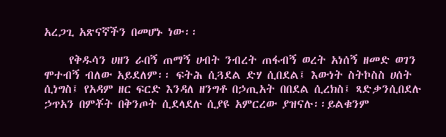አረጋጊ አጽናኛችን በመሆኑ ነው፡፡

     የቅዱሳን ሀዘን ራበኝ ጠማኝ ሀብት ንብረት ጠፋብኝ ወረት አነሰኝ ዘመድ ወገን ሞተብኝ ብለው አይደለም፡፡ ፍትሕ ሲጓደል ድሃ ሲበደል፤ እውነት ስትኮስስ ሀሰት ሲነግስ፤ የአዳም ዘር ፍርድ እንዳለ ዘንግቶ በኃጢአት በበደል ሲረክስ፤ ጻድቃንሲበደሉ ኃጥአን በምቾት በቅንጦት ሲደላደሉ ሲያዩ አምርረው ያዝናሉ፡፡ይልቁንም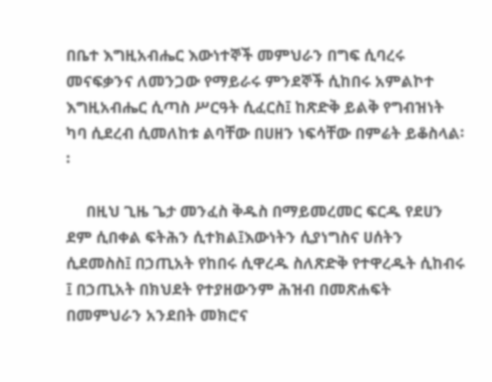በቤተ እግዚአብሔር እውነተኞች መምህራን በግፍ ሲባረሩ መናፍቃንና ለመንጋው የማይራሩ ምንደኞች ሲከበሩ አምልኮተ እግዚአብሔር ሲጣስ ሥርዓት ሲፈርስ፤ ከጽድቅ ይልቅ የግብዝነት ካባ ሲደረብ ሲመለከቱ ልባቸው በሀዘን ነፍሳቸው በምሬት ይቆስላል፡፡

     በዚህ ጊዜ ጌታ መንፈስ ቅዱስ በማይመረመር ፍርዱ የደሀን ደም ሲበቀል ፍትሕን ሲተክል፤እውነትን ሲያነግስና ሀሰትን ሲደመስስ፤ በኃጢአት የከበሩ ሲዋረዱ ስለጽድቅ የተዋረዱት ሲከብሩ ፤ በኃጢአት በክህደት የተያዘውንም ሕዝብ በመጽሐፍት በመምህራን አንደበት መክሮና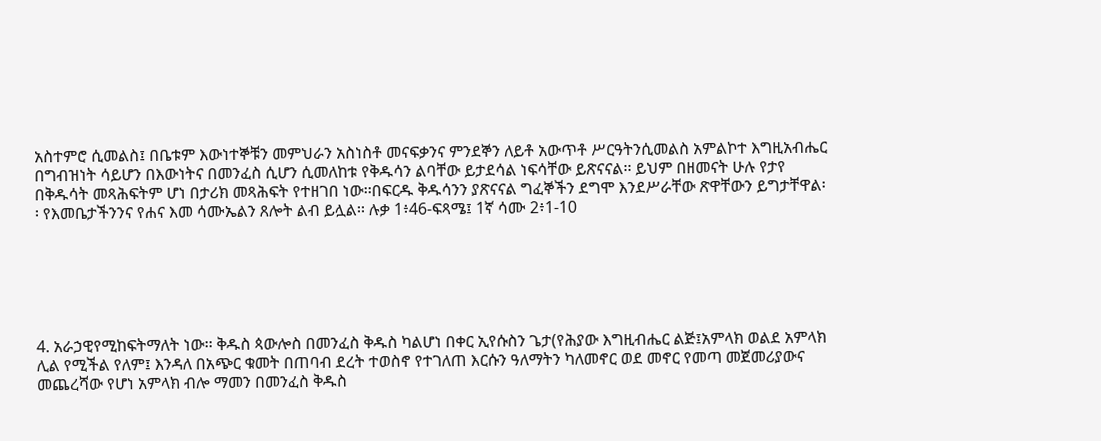አስተምሮ ሲመልስ፤ በቤቱም እውነተኞቹን መምህራን አስነስቶ መናፍቃንና ምንደኞን ለይቶ አውጥቶ ሥርዓትንሲመልስ አምልኮተ እግዚአብሔር በግብዝነት ሳይሆን በእውነትና በመንፈስ ሲሆን ሲመለከቱ የቅዱሳን ልባቸው ይታደሳል ነፍሳቸው ይጽናናል፡፡ ይህም በዘመናት ሁሉ የታየ በቅዱሳት መጻሕፍትም ሆነ በታሪክ መጻሕፍት የተዘገበ ነው፡፡በፍርዱ ቅዱሳንን ያጽናናል ግፈኞችን ደግሞ እንደሥራቸው ጽዋቸውን ይግታቸዋል፡፡ የእመቤታችንንና የሐና እመ ሳሙኤልን ጸሎት ልብ ይሏል፡፡ ሉቃ 1፥46-ፍጻሜ፤ 1ኛ ሳሙ 2፥1-10






4. አራኃዊየሚከፍትማለት ነው፡፡ ቅዱስ ጳውሎስ በመንፈስ ቅዱስ ካልሆነ በቀር ኢየሱስን ጌታ(የሕያው እግዚብሔር ልጅ፤አምላክ ወልደ አምላክ ሊል የሚችል የለም፤ እንዳለ በአጭር ቁመት በጠባብ ደረት ተወስኖ የተገለጠ እርሱን ዓለማትን ካለመኖር ወደ መኖር የመጣ መጀመሪያውና መጨረሻው የሆነ አምላክ ብሎ ማመን በመንፈስ ቅዱስ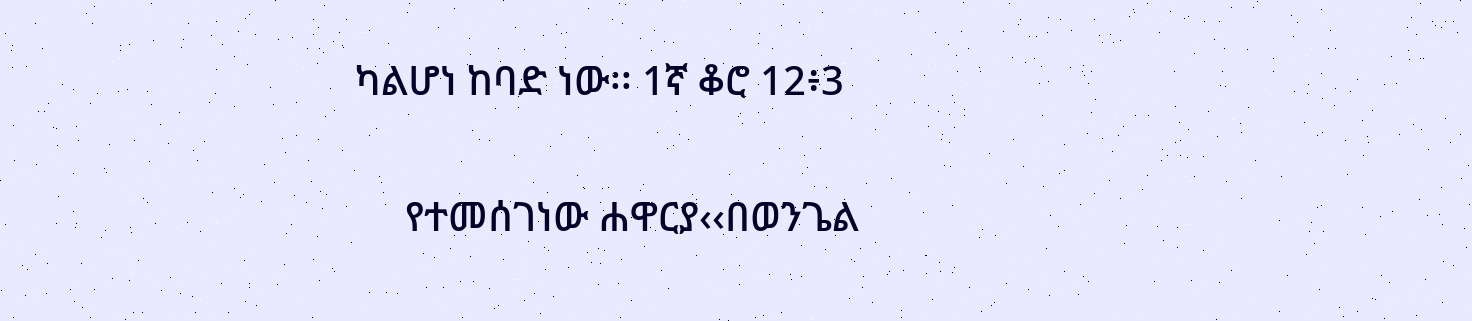ካልሆነ ከባድ ነው፡፡ 1ኛ ቆሮ 12፥3

     የተመሰገነው ሐዋርያ‹‹በወንጌል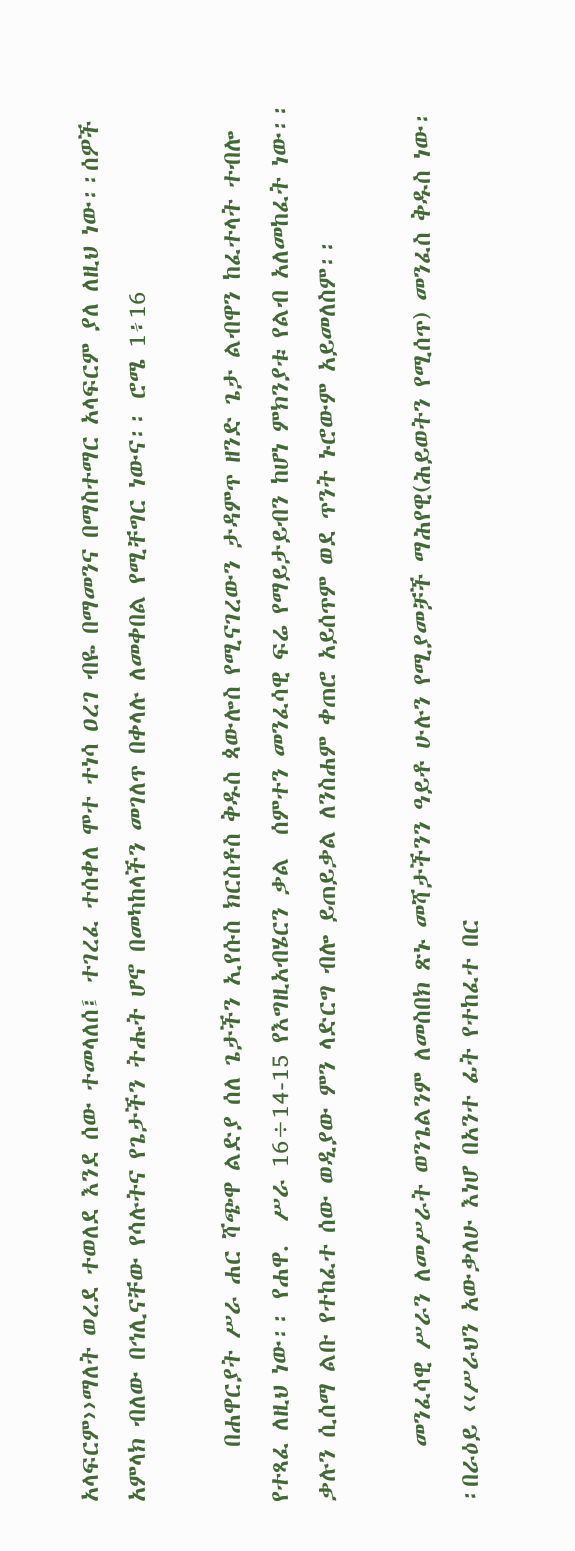አላፍርም››ማለት ወረደ ተወለደ እንደ ሰው ተመላለሰ፤ ተገረፈ ተሰቀለ ሞተ ተነሳ ዐረገ ብዬ በማመንና በማስተማር አላፍርም ያለ ለዚህ ነው፡፡ሰዎች አምላክ ብለው በኅሊናቸው የሳሉትና የጌታችን ትሑት ሆኖ በመካከላችን መገለጥ በቀላሉ ለመቀበል የሚቸግር ነውና፡፡ ሮሜ 1፥16

     በሐዋርያት ሥራ ሐር ሻጭዋ ልድያ ሰለ ጌታችን ኢየሱስ ክርስቶስ ቅዱስ ጳውሎስ የሚናገረውን ታዳምጥ ዘንድ ጌታ ልብዋን ከፈተላት ተብሎ የተጻፈ ለዚህ ነው፡፡ የሐዋ.  ሥራ 16÷14-15 የእግዚአብሄርን ቃል  ሰምተን መንፈሳዊ ፍሬ የማይታይብን ከሆነ ምክንያቱ የልብ አለመከፈት ነው፡፡ ቃሉን ሲሰማ ልቡ የተከፈተ ሰው ወዲያው ምን ላድርግ ብሎ ይጠይቃል ለንስሐም ቀጠሮ አይሰጥም ወደ ጥንት ኑሮውም አይመለስም፡፡

     መንፈሳዊ ሥራን ለመሥራት ወንጌልንም ለመስበክ ጽኑ መሻታችንን ዓይቶ ሁሉን የሚያመቻች ማሕየዊ(ሕይወትን የሚሰጥ) መንፈስ ቅዱስ ነው፡፡በራዕይ ‹‹ሥራህን አውቃለሁ እነሆ በአንተ ፊት የተከፈተ በር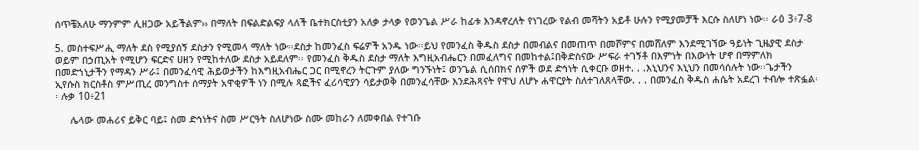ሰጥቼአለሁ ማንምም ሊዘጋው አይችልም›› በማለት በፍልድልፍያ ላለች ቤተክርስቲያን አለቃ ታላቃ የወንጌል ሥራ ከፊቱ እንዳኖረለት የነገረው የልብ መሻትን አይቶ ሁሉን የሚያመቻች እርሱ ስለሆነ ነው፡፡ ራዕ 3፥7-8

5. መስተፍሥሒ ማለት ደስ የሚያሰኝ ደስታን የሚመላ ማለት ነው፡፡ደስታ ከመንፈስ ፍሬዎች አንዱ ነው፡፡ይህ የመንፈስ ቅዱስ ደስታ በመብልና በመጠጥ በመሾምና በመሸለም እንደሚገኘው ዓይነት ጊዜያዊ ደስታ ወይም በኃጢአት የሚሆን ፍርድና ሀዘን የሚከተለው ደስታ አይደለም፡፡ የመንፈስ ቅዱስ ደስታ ማለት እግዚአብሔርን በመፈለግና በመከተል፤በቅድስናው ሥፍራ ተገኝቶ በእምነት በእውነት ሆኖ በማምለክ በመድኀኒታችን የማዳን ሥራ፤ በመንፈሳዊ ሕይወታችን ከእግዚአብሔር ጋር በሚኖረን ትርጉም ያለው ግንኙነት፤ ወንጌል ሲሰበክና ሰዎች ወደ ድኅነት ሲቀርቡ ወዘተ. . .እኒህንና እኒህን በመሳሰሉት ነው፡፡ጌታችን ኢየሱስ ክርስቶስ ምሥጢረ መንግስተ ሰማያት አዋቂዎች ነን በሚሉ ጻፎችና ፈሪሳዊያን ሳይታወቅ በመንፈሳቸው እንደሕጻናት የዋህ ለሆኑ ሐዋርያት ስለተገለጸላቸው. . . በመንፈስ ቅዱስ ሐሴት አደረገ ተብሎ ተጽፏል፡፡ ሉቃ 10፥21

     ሌላው መሐሪና ይቅር ባይ፤ ስመ ድኅነትና ስመ ሥርዓት ስለሆነው ስሙ መከራን ለመቀበል የተገቡ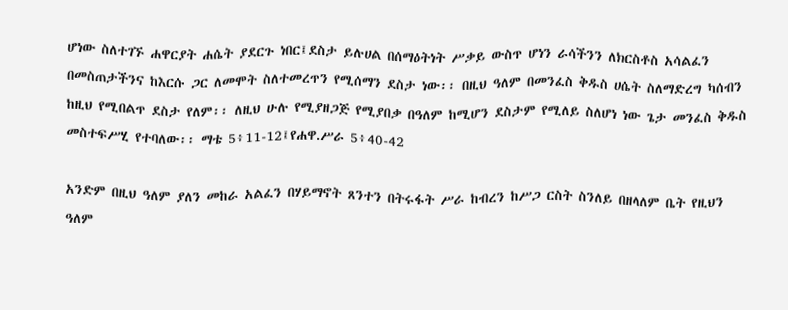ሆነው ስለተገኙ ሐዋርያት ሐሴት ያደርጉ ነበር፤ደስታ ይሉሀል በሰማዕትነት ሥቃይ ውስጥ ሆነን ራሳችንን ለክርስቶስ አሳልፈን በመስጠታችንና ከእርሱ ጋር ለመሞት ስለተመረጥን የሚሰማን ደስታ ነው፡፡ በዚህ ዓለም በመንፈስ ቅዱስ ሀሴት ስለማድረግ ካሰብን ከዚህ የሚበልጥ ደስታ የለም፡፡ ለዚህ ሁሉ የሚያዘጋጅ የሚያበቃ በዓለም ከሚሆን ደስታም የሚለይ ስለሆነ ነው ጌታ መንፈስ ቅዱስ መስተፍሥሂ የተባለው፡፡ ማቴ 5፥11-12፤የሐዋ.ሥራ 5፥40-42

አንድም በዚህ ዓለም ያለን መከራ አልፈን በሃይማኖት ጸንተን በትሩፋት ሥራ ከብረን ከሥጋ ርስት ስንለይ በዘላለም ቤት የዚህን ዓለም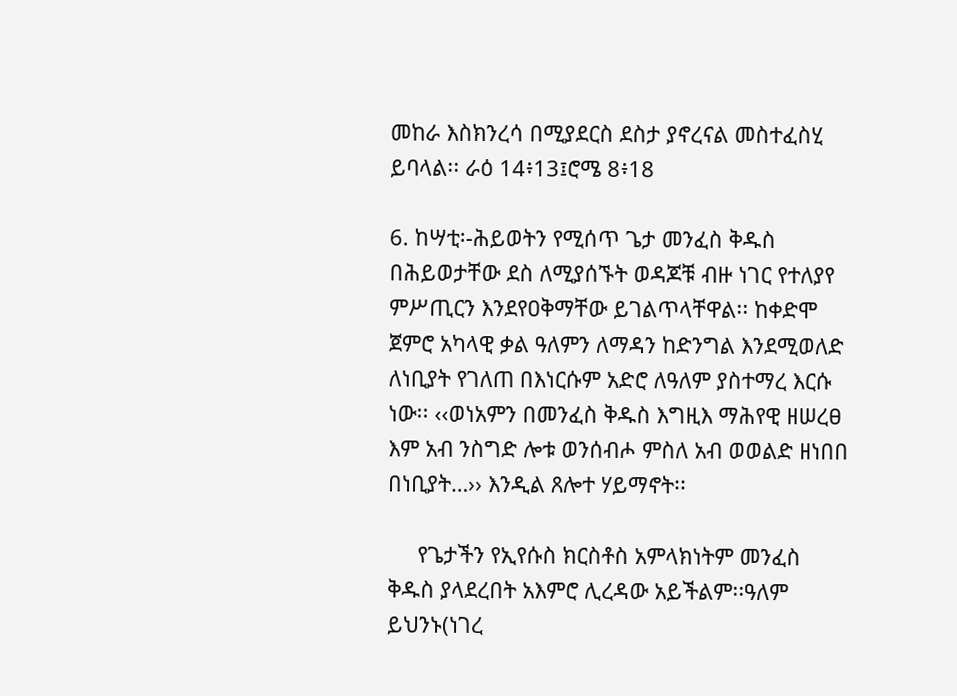መከራ እስክንረሳ በሚያደርስ ደስታ ያኖረናል መስተፈስሂ ይባላል፡፡ ራዕ 14፥13፤ሮሜ 8፥18

6. ከሣቲ፡-ሕይወትን የሚሰጥ ጌታ መንፈስ ቅዱስ በሕይወታቸው ደስ ለሚያሰኙት ወዳጆቹ ብዙ ነገር የተለያየ ምሥጢርን እንደየዐቅማቸው ይገልጥላቸዋል፡፡ ከቀድሞ ጀምሮ አካላዊ ቃል ዓለምን ለማዳን ከድንግል እንደሚወለድ ለነቢያት የገለጠ በእነርሱም አድሮ ለዓለም ያስተማረ እርሱ ነው፡፡ ‹‹ወነአምን በመንፈስ ቅዱስ እግዚእ ማሕየዊ ዘሠረፀ እም አብ ንስግድ ሎቱ ወንሰብሖ ምስለ አብ ወወልድ ዘነበበ በነቢያት…›› እንዲል ጸሎተ ሃይማኖት፡፡

     የጌታችን የኢየሱስ ክርስቶስ አምላክነትም መንፈስ ቅዱስ ያላደረበት አእምሮ ሊረዳው አይችልም፡፡ዓለም ይህንኑ(ነገረ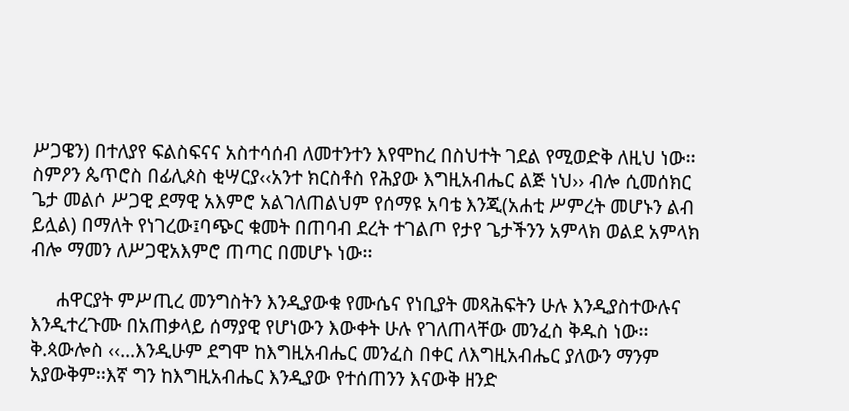ሥጋዌን) በተለያየ ፍልስፍናና አስተሳሰብ ለመተንተን እየሞከረ በስህተት ገደል የሚወድቅ ለዚህ ነው፡፡ስምዖን ጴጥሮስ በፊሊጶስ ቂሣርያ‹‹አንተ ክርስቶስ የሕያው እግዚአብሔር ልጅ ነህ›› ብሎ ሲመሰክር ጌታ መልሶ ሥጋዊ ደማዊ አእምሮ አልገለጠልህም የሰማዩ አባቴ እንጂ(አሐቲ ሥምረት መሆኑን ልብ ይሏል) በማለት የነገረው፤ባጭር ቁመት በጠባብ ደረት ተገልጦ የታየ ጌታችንን አምላክ ወልደ አምላክ ብሎ ማመን ለሥጋዊአእምሮ ጠጣር በመሆኑ ነው፡፡

     ሐዋርያት ምሥጢረ መንግስትን እንዲያውቁ የሙሴና የነቢያት መጻሕፍትን ሁሉ እንዲያስተውሉና እንዲተረጉሙ በአጠቃላይ ሰማያዊ የሆነውን እውቀት ሁሉ የገለጠላቸው መንፈስ ቅዱስ ነው፡፡ቅ.ጳውሎስ ‹‹…እንዲሁም ደግሞ ከእግዚአብሔር መንፈስ በቀር ለእግዚአብሔር ያለውን ማንም አያውቅም፡፡እኛ ግን ከእግዚአብሔር እንዲያው የተሰጠንን እናውቅ ዘንድ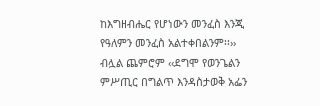ከእግዘብሔር የሆነውን መንፈስ እንጂ የዓለምን መንፈስ አልተቀበልንም፡፡›› ብሏል ጨምሮም ‹‹ደግሞ የወንጌልን ምሥጢር በግልጥ እንዳስታወቅ አፌን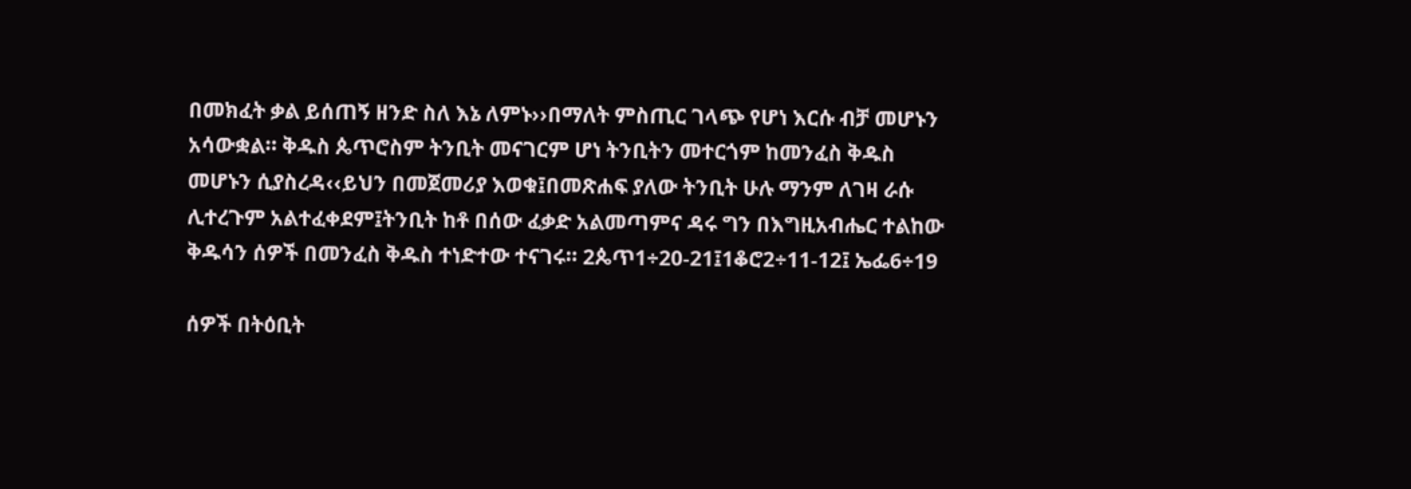በመክፈት ቃል ይሰጠኝ ዘንድ ስለ እኔ ለምኑ››በማለት ምስጢር ገላጭ የሆነ እርሱ ብቻ መሆኑን አሳውቋል፡፡ ቅዱስ ጴጥሮስም ትንቢት መናገርም ሆነ ትንቢትን መተርጎም ከመንፈስ ቅዱስ መሆኑን ሲያስረዳ‹‹ይህን በመጀመሪያ እወቁ፤በመጽሐፍ ያለው ትንቢት ሁሉ ማንም ለገዛ ራሱ ሊተረጉም አልተፈቀደም፤ትንቢት ከቶ በሰው ፈቃድ አልመጣምና ዳሩ ግን በእግዚአብሔር ተልከው ቅዱሳን ሰዎች በመንፈስ ቅዱስ ተነድተው ተናገሩ፡፡ 2ጴጥ1÷20-21፤1ቆሮ2÷11-12፤ ኤፌ6÷19

ሰዎች በትዕቢት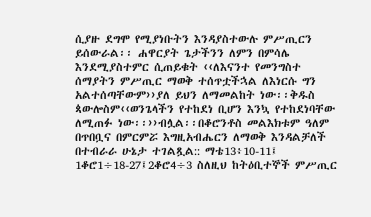ሲያዙ ደግሞ የሚያነቡትን እንዳያስተውሉ ምሥጢርን ይሰውራል፡፡ ሐዋርያት ጌታችንን ለምን በምሳሌ እንደሚያስተምር ሲጠይቁት ‹‹ለእናንተ የመንግስተ ሰማያትን ምሥጢር ማወቅ ተሰጥቷችኋል ለእነርሱ ግን አልተሰጣቸውም››ያለ ይህን ለማመልከት ነው፡፡ቅዱስ ጳውሎስም‹‹ወንጌላችን የተከደነ ቢሆን እንኳ የተከደነባቸው ለሚጠፉ ነው፡፡››ብሏል፡፡በቆሮንቶስ መልእክቱም ዓለም በጥበቧና በምርምሯ እግዚአብሔርን ለማወቅ እንዳልቻለች በተብራራ ሁኔታ ተገልጿል:: ማቴ13፥10-11፤ 1ቆሮ1÷18-27፤2ቆሮ4÷3 ስለዚህ ከትዕቢተኞች ምሥጢር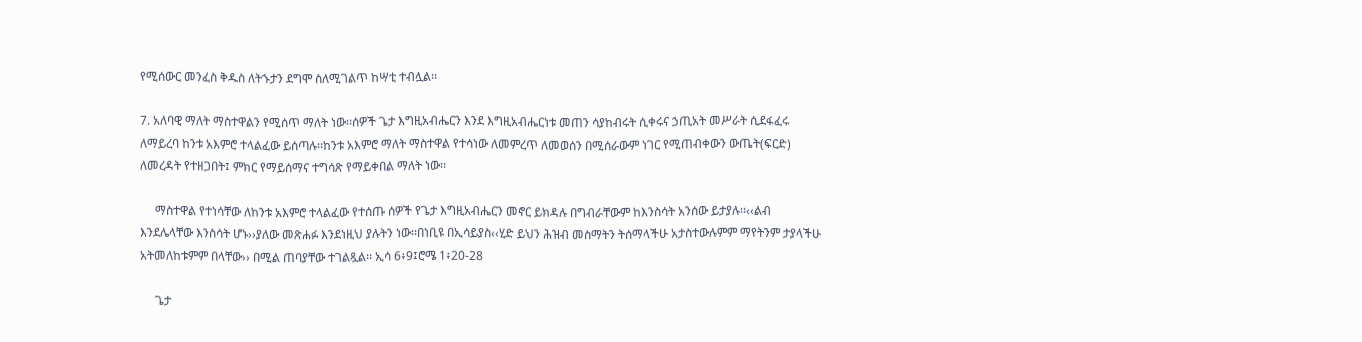የሚሰውር መንፈስ ቅዱስ ለትኁታን ደግሞ ስለሚገልጥ ከሣቲ ተብሏል፡፡

7. አለባዊ ማለት ማስተዋልን የሚሰጥ ማለት ነው፡፡ሰዎች ጌታ እግዚአብሔርን እንደ እግዚአብሔርነቱ መጠን ሳያከብሩት ሲቀሩና ኃጢአት መሥራት ሲደፋፈሩ ለማይረባ ከንቱ አእምሮ ተላልፈው ይሰጣሉ፡፡ከንቱ አእምሮ ማለት ማስተዋል የተሳነው ለመምረጥ ለመወሰን በሚሰራውም ነገር የሚጠብቀውን ውጤት(ፍርድ) ለመረዳት የተዘጋበት፤ ምክር የማይሰማና ተግሳጽ የማይቀበል ማለት ነው፡፡

     ማስተዋል የተነሳቸው ለከንቱ አእምሮ ተላልፈው የተሰጡ ሰዎች የጌታ እግዚአብሔርን መኖር ይክዳሉ በግብራቸውም ከእንስሳት አንሰው ይታያሉ፡፡‹‹ልብ እንደሌላቸው እንስሳት ሆኑ››ያለው መጽሐፉ እንደነዚህ ያሉትን ነው፡፡በነቢዩ በኢሳይያስ‹‹ሂድ ይህን ሕዝብ መስማትን ትሰማላችሁ አታስተውሉምም ማየትንም ታያላችሁ አትመለከቱምም በላቸው›› በሚል ጠባያቸው ተገልጿል፡፡ ኢሳ 6፥9፤ሮሜ 1፥20-28

     ጌታ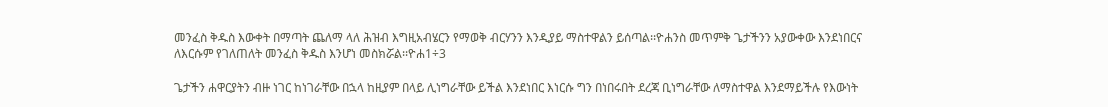መንፈስ ቅዱስ እውቀት በማጣት ጨለማ ላለ ሕዝብ እግዚአብሄርን የማወቅ ብርሃንን እንዲያይ ማስተዋልን ይሰጣል፡፡ዮሐንስ መጥምቅ ጌታችንን አያውቀው እንደነበርና ለእርሱም የገለጠለት መንፈስ ቅዱስ እንሆነ መስክሯል፡፡ዮሐ1÷3

ጌታችን ሐዋርያትን ብዙ ነገር ከነገራቸው በኋላ ከዚያም በላይ ሊነግራቸው ይችል እንደነበር እነርሱ ግን በነበሩበት ደረጃ ቢነግራቸው ለማስተዋል እንደማይችሉ የእውነት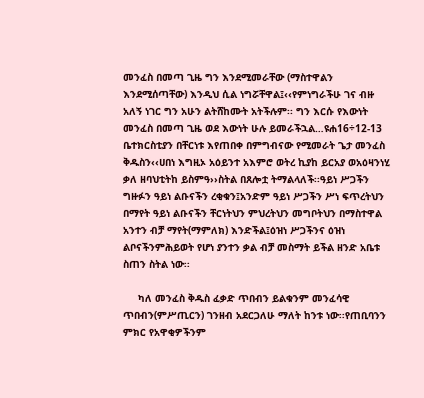መንፈስ በመጣ ጊዜ ግን እንደሚመራቸው (ማስተዋልን እንደሚሰጣቸው) እንዲህ ሲል ነግሯቸዋል፤‹‹የምነግራችሁ ገና ብዙ አለኝ ነገር ግን አሁን ልትሸከሙት አትችሉም፡፡ ግን እርሱ የእውነት መንፈስ በመጣ ጊዜ ወደ እውነት ሁሉ ይመራችኋል…ዩሐ16÷12-13 ቤተክርስቲያን በቸርነቱ እየጠበቀ በምግብናው የሚመራት ጌታ መንፈስ ቅዱስን‹‹ሀበነ እግዚኦ አዕይንተ አእምሮ ወትረ ኪያከ ይርአያ ወአዕዛንነሂ ቃለ ዘባህቲትከ ይስምዓ››ስትል በጸሎቷ ትማልላለች፡፡ዓይነ ሥጋችን ግዙፉን ዓይነ ልቡናችን ረቂቁን፤አንድም ዓይነ ሥጋችን ሥነ ፍጥረትህን በማየት ዓይነ ልቡናችን ቸርነትህን ምህረትህን መግቦትህን በማስተዋል አንተን ብቻ ማየት(ማምለክ) እንድችል፤ዕዝነ ሥጋችንና ዕዝነ ልቦናችንምሕይወት የሆነ ያንተን ቃል ብቻ መስማት ይችል ዘንድ አቤቱ ስጠን ስትል ነው፡፡

     ካለ መንፈስ ቅዱስ ፈቃድ ጥበብን ይልቁንም መንፈሳዊ ጥበብን(ምሥጢርን) ገንዘብ አደርጋለሁ ማለት ከንቱ ነው፡፡የጠቢባንን ምክር የአዋቂዎችንም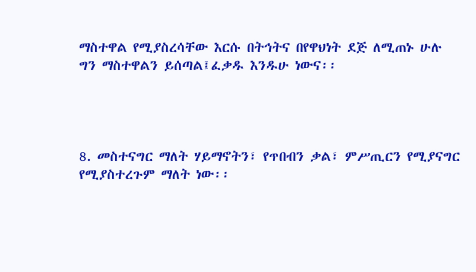ማስተዋል የሚያስረሳቸው እርሱ በትኅትና በየዋህነት ደጅ ለሚጠኑ ሁሉ ግን ማስተዋልን ይሰጣል፤ፈቃዱ እንዱሁ ነውና፡፡




8. መስተናግር ማለት ሃይማኖትን፣ የጥበብን ቃል፣ ምሥጢርን የሚያናግር የሚያስተረጉም ማለት ነው፡፡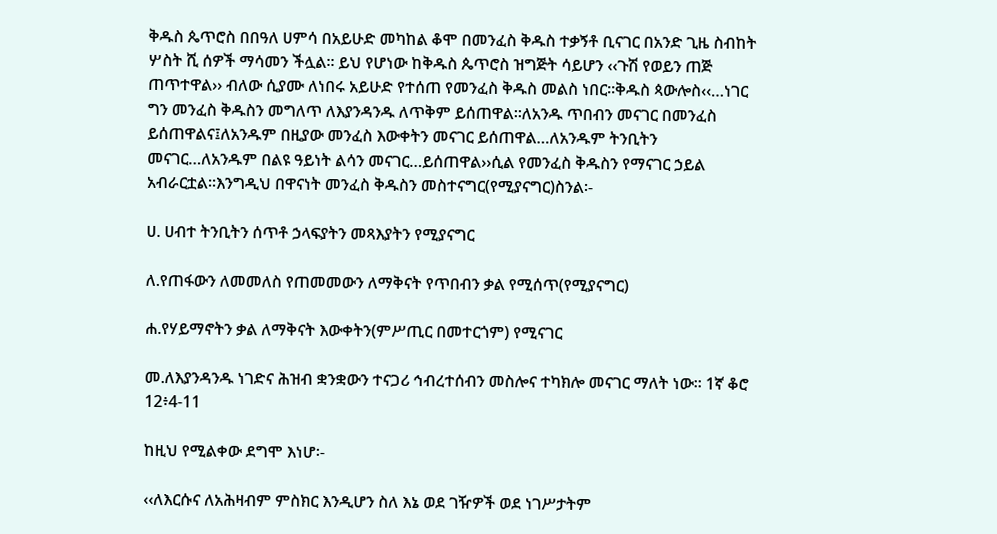ቅዱስ ጴጥሮስ በበዓለ ሀምሳ በአይሁድ መካከል ቆሞ በመንፈስ ቅዱስ ተቃኝቶ ቢናገር በአንድ ጊዜ ስብከት ሦስት ሺ ሰዎች ማሳመን ችሏል፡፡ ይህ የሆነው ከቅዱስ ጴጥሮስ ዝግጅት ሳይሆን ‹‹ጉሽ የወይን ጠጅ ጠጥተዋል›› ብለው ሲያሙ ለነበሩ አይሁድ የተሰጠ የመንፈስ ቅዱስ መልስ ነበር፡፡ቅዱስ ጳውሎስ‹‹…ነገር ግን መንፈስ ቅዱስን መግለጥ ለእያንዳንዱ ለጥቅም ይሰጠዋል፡፡ለአንዱ ጥበብን መናገር በመንፈስ ይሰጠዋልና፤ለአንዱም በዚያው መንፈስ እውቀትን መናገር ይሰጠዋል…ለአንዱም ትንቢትን መናገር…ለአንዱም በልዩ ዓይነት ልሳን መናገር…ይሰጠዋል››ሲል የመንፈስ ቅዱስን የማናገር ኃይል አብራርቷል፡፡እንግዲህ በዋናነት መንፈስ ቅዱስን መስተናግር(የሚያናግር)ስንል፡-

ሀ. ሀብተ ትንቢትን ሰጥቶ ኃላፍያትን መጻእያትን የሚያናግር

ለ.የጠፋውን ለመመለስ የጠመመውን ለማቅናት የጥበብን ቃል የሚሰጥ(የሚያናግር)

ሐ.የሃይማኖትን ቃል ለማቅናት እውቀትን(ምሥጢር በመተርጎም) የሚናገር

መ.ለእያንዳንዱ ነገድና ሕዝብ ቋንቋውን ተናጋሪ ኅብረተሰብን መስሎና ተካክሎ መናገር ማለት ነው፡፡ 1ኛ ቆሮ 12፥4-11

ከዚህ የሚልቀው ደግሞ እነሆ፡-

‹‹ለእርሱና ለአሕዛብም ምስክር እንዲሆን ስለ እኔ ወደ ገዥዎች ወደ ነገሥታትም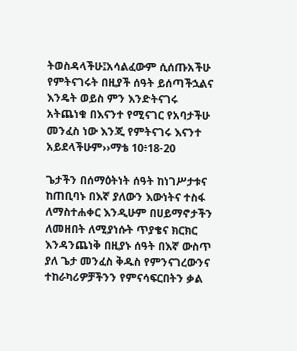ትወስዳላችሁ፤አሳልፈውም ሲሰጡአችሁ የምትናገሩት በዚያች ሰዓት ይሰጣችኋልና እንዴት ወይስ ምን እንድትናገሩ አትጨነቁ በእናንተ የሚናገር የአባታችሁ መንፈስ ነው እንጂ የምትናገሩ እናንተ አይደላችሁም››ማቴ 10፥18-20

ጌታችን በሰማዕትነት ሰዓት ከነገሥታቱና ከጠቢባኑ በእኛ ያለውን እውነትና ተስፋ ለማስተሐቀር እንዲሁም በሀይማኖታችን ለመዘበት ለሚያነሱት ጥያቄና ክርክር እንዳንጨነቅ በዚያኑ ሰዓት በእኛ ውስጥ ያለ ጌታ መንፈስ ቅዱስ የምንናገረውንና ተከራካሪዎቻችንን የምናሳፍርበትን ቃል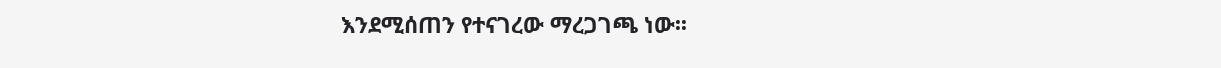እንደሚሰጠን የተናገረው ማረጋገጫ ነው፡፡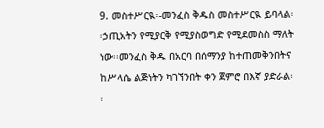9. መስተሥርዪ፡-መንፈስ ቅዱስ መስተሥርዪ ይባላል፡፡ኃጢአትን የሚያርቅ የሚያስወግድ የሚደመስስ ማለት ነው፡፡መንፈስ ቅዱ በአርባ በሰማንያ ከተጠመቅንበትና ከሥላሴ ልጅነትን ካገኘንበት ቀን ጀምሮ በእኛ ያድራል፡፡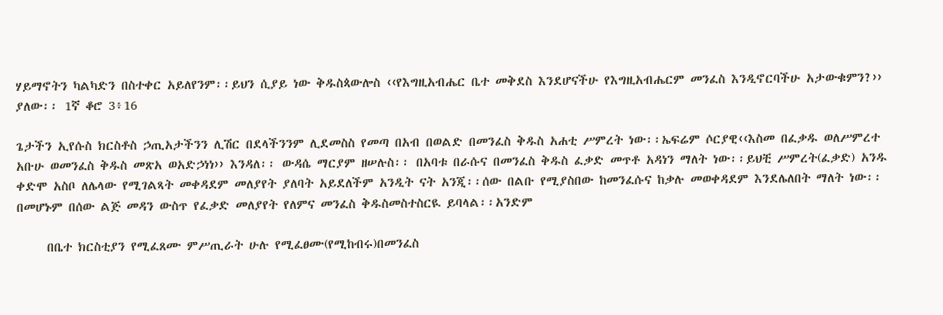ሃይማኖትን ካልካድን በስተቀር አይለየንም፡፡ይህን ሲያይ ነው ቅዱስጳውሎስ ‹‹የእግዚአብሔር ቤተ መቅደስ እንደሆናችሁ የእግዚአብሔርም መንፈስ እንዲኖርባችሁ አታውቁምን?›› ያለው፡፡ 1ኛ ቆሮ 3፥16

ጌታችን ኢየሱስ ክርስቶስ ኃጢአታችንን ሊሽር በደላችንንም ሊደመስስ የመጣ በአብ በወልድ በመንፈስ ቅዱስ አሐቲ ሥምረት ነው፡፡ኤፍሬም ሶርያዊ‹‹እስመ በፈቃዱ ወለሥምረተ አቡሁ ወመንፈስ ቅዱስ መጽአ ወአድኃነነ›› እንዳለ፡፡ ውዳሴ ማርያም ዘሠሉስ፡፡ በአባቱ በራሱና በመንፈስ ቅዱስ ፈቃድ መጥቶ አዳነን ማለት ነው፡፡ይህቺ ሥምረት(ፈቃድ) አንዱ ቀድሞ አስቦ ለሌላው የሚገልጻት መቀዳደም መለያየት ያለባት አይደለችም አንዲት ናት አንጂ፡፡ሰው በልቡ የሚያስበው ከመንፈሱና ከቃሉ መወቀዳደም እንደሌለበት ማለት ነው፡፡በመሆኑም በሰው ልጅ መዳን ውስጥ የፈቃድ መለያየት የለምና መንፈስ ቅዱስመስተስርዪ ይባላል፡፡አንድም

     በቤተ ክርስቲያን የሚፈጸሙ ምሥጢራት ሁሉ የሚፈፀሙ(የሚከብሩ)በመንፈስ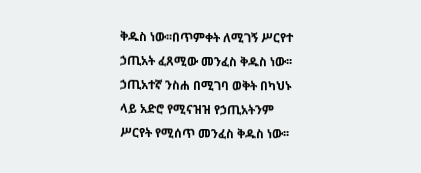ቅዱስ ነው፡፡በጥምቀት ለሚገኝ ሥርየተ ኃጢአት ፈጸሚው መንፈስ ቅዱስ ነው፡፡ኃጢአተኛ ንስሐ በሚገባ ወቅት በካህኑ ላይ አድሮ የሚናዝዝ የኃጢአትንም ሥርየት የሚሰጥ መንፈስ ቅዱስ ነው፡፡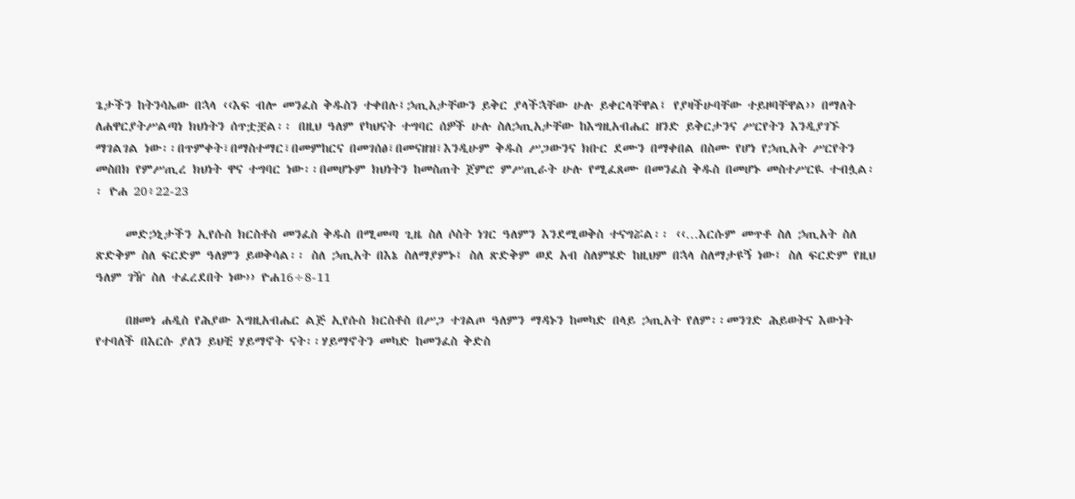ጌታችን ከትንሳኤው በኋላ ‹‹እፍ ብሎ መንፈስ ቅዱስን ተቀበሉ፤ኃጢአታቸውን ይቅር ያላችኋቸው ሁሉ ይቀርላቸዋል፤ የያዛችሁባቸው ተይዞባቸዋል›› በማለት ለሐዋርያትሥልጣነ ክህነትን ሰጥቷቿል፡፡ በዚህ ዓለም የካህናት ተግባር ሰዎች ሁሉ ስለኃጢአታቸው ከእግዚአብሔር ዘንድ ይቅርታንና ሥርየትን እንዲያገኙ ማገልገል ነው፡፡በጥምቀት፣በማስተማር፣በመምከርና በመገሰፅ፣በመናዘዝ፣እንዲሁም ቅዱስ ሥጋውንና ክቡር ደሙን በማቀበል በስሙ የሆነ የኃጢአት ሥርየትን መስበክ የምሥጢረ ክህነት ዋና ተግባር ነው፡፡በመሆኑም ክህነትን ከመስጠት ጀምሮ ምሥጢራት ሁሉ የሚፈጸሙ በመንፈስ ቅዱስ በመሆኑ መስተሥርዪ ተብሏል፡፡ ዮሐ 20፥22-23

     መድኃኒታችን ኢየሱስ ክርስቶስ መንፈስ ቅዱስ በሚመጣ ጊዜ ስለ ሶስት ነገር ዓለምን እንደሚወቅስ ተናግሯል፡፡ ‹‹…እርሱም መጥቶ ስለ ኃጢአት ስለ ጽድቅም ስለ ፍርድም ዓለምን ይወቅሳል፡፡ ስለ ኃጢአት በእኔ ስለማያምኑ፤ ስለ ጽድቅም ወደ አብ ስለምሄድ ከዚህም በኋላ ስለማታዩኝ ነው፤ ስለ ፍርድም የዚህ ዓለም ገዥ ስለ ተፈረደበት ነው›› ዮሐ16÷8-11

     በዘመነ ሐዲስ የሕያው እግዚአብሔር ልጅ ኢየሱስ ክርስቶስ በሥጋ ተገልጦ ዓለምን ማዳኑን ከመካድ በላይ ኃጢአት የለም፡፡መንገድ ሕይወትና እውነት የተባለች በእርሱ ያለን ይህቺ ሃይማኖት ናት፡፡ሃይማኖትን መካድ ከመንፈስ ቅድስ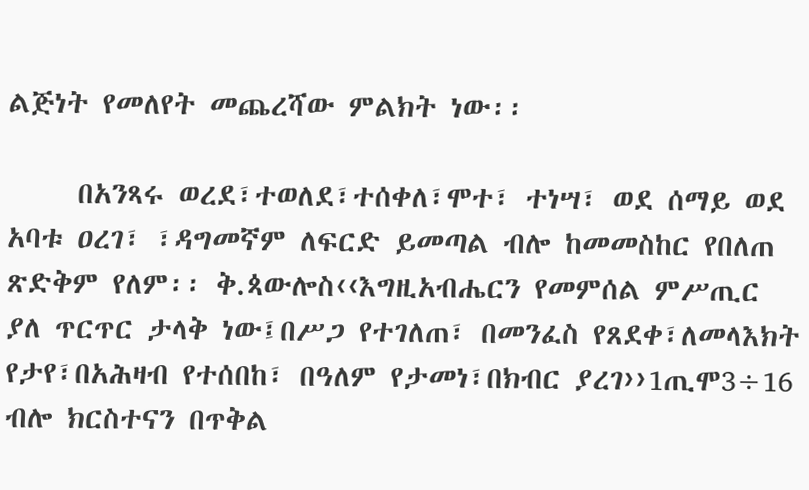ልጅነት የመለየት መጨረሻው ምልክት ነው፡፡

     በአንጻሩ ወረደ፣ተወለደ፣ተሰቀለ፣ሞተ፣ ተነሣ፣ ወደ ሰማይ ወደ አባቱ ዐረገ፣ ፣ዳግመኛም ለፍርድ ይመጣል ብሎ ከመመስከር የበለጠ ጽድቅም የለም፡፡ ቅ.ጳውሎስ‹‹እግዚአብሔርን የመምሰል ምሥጢር ያለ ጥርጥር ታላቅ ነው፤በሥጋ የተገለጠ፣ በመንፈስ የጸደቀ፣ለመላእክት የታየ፣በአሕዛብ የተሰበከ፣ በዓለም የታመነ፣በክብር ያረገ››1ጢሞ3÷16 ብሎ ክርስተናን በጥቅል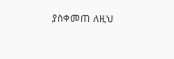ያስቀመጠ ለዚህ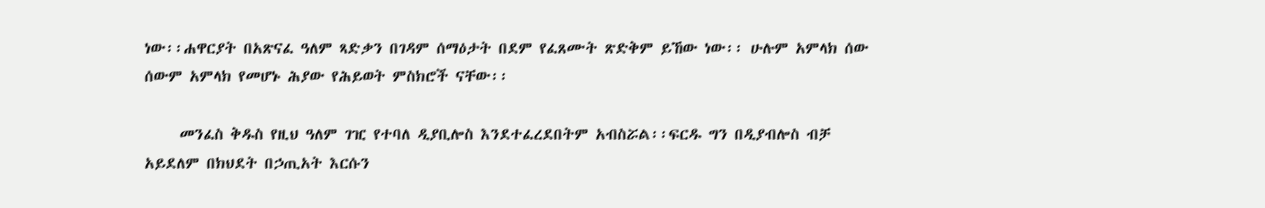ነው፡፡ሐዋርያት በአጽናፈ ዓለም ጻድቃን በገዳም ሰማዕታት በደም የፈጸሙት ጽድቅም ይኸው ነው፡፡ ሁሉም አምላክ ሰው ሰውም አምላክ የመሆኑ ሕያው የሕይወት ምስክሮች ናቸው፡፡

     መንፈስ ቅዱስ የዚህ ዓለም ገዢ የተባለ ዲያቢሎስ እንደተፈረደበትም አብስሯል፡፡ፍርዱ ግን በዲያብሎስ ብቻ አይደለም በክህደት በኃጢአት እርሱን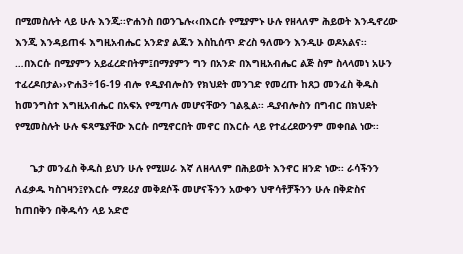በሚመስሉት ላይ ሁሉ እንጂ፡፡ዮሐንስ በወንጌሉ‹‹በእርሱ የሚያምኑ ሁሉ የዘላለም ሕይወት እንዲኖረው እንጂ እንዳይጠፋ እግዚአብሔር አንድያ ልጁን እስኪሰጥ ድረስ ዓለሙን እንዲሁ ወዶአልና፡፡…በእርሱ በሚያምን አይፈረድበትም፤በማያምን ግን በአንድ በእግዚአብሔር ልጅ ስም ስላላመነ አሁን ተፈረዶበታል››ዮሐ3÷16-19 ብሎ የዲያብሎስን የክህደት መንገድ የመረጡ ከጸጋ መንፈስ ቅዱስ ከመንግስተ እግዚአብሔር በአፍአ የሚጣሉ መሆናቸውን ገልጿል፡፡ ዲያብሎስን በግብር በክህደት የሚመስሉት ሁሉ ፍጻሜያቸው እርሱ በሚኖርበት መኖር በእርሱ ላይ የተፈረደውንም መቀበል ነው፡፡

     ጌታ መንፈስ ቅዱስ ይህን ሁሉ የሚሠራ እኛ ለዘላለም በሕይወት እንኖር ዘንድ ነው፡፡ ራሳችንን ለፈቃዱ ካስገዛን፤የእርሱ ማደሪያ መቅደሶች መሆናችንን አውቀን ህዋሳቶቻችንን ሁሉ በቅድስና ከጠበቅን በቅዱሳን ላይ አድሮ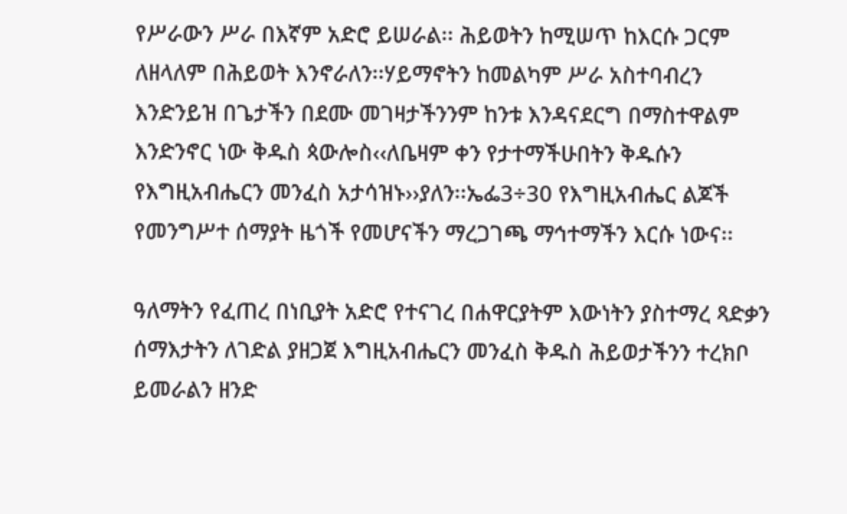የሥራውን ሥራ በእኛም አድሮ ይሠራል፡፡ ሕይወትን ከሚሠጥ ከእርሱ ጋርም ለዘላለም በሕይወት እንኖራለን፡፡ሃይማኖትን ከመልካም ሥራ አስተባብረን እንድንይዝ በጌታችን በደሙ መገዛታችንንም ከንቱ እንዳናደርግ በማስተዋልም እንድንኖር ነው ቅዱስ ጳውሎስ‹‹ለቤዛም ቀን የታተማችሁበትን ቅዱሱን የእግዚአብሔርን መንፈስ አታሳዝኑ››ያለን፡፡ኤፌ3÷30 የእግዚአብሔር ልጆች የመንግሥተ ሰማያት ዜጎች የመሆናችን ማረጋገጫ ማኅተማችን እርሱ ነውና፡፡

ዓለማትን የፈጠረ በነቢያት አድሮ የተናገረ በሐዋርያትም እውነትን ያስተማረ ጻድቃን ሰማእታትን ለገድል ያዘጋጀ እግዚአብሔርን መንፈስ ቅዱስ ሕይወታችንን ተረክቦ ይመራልን ዘንድ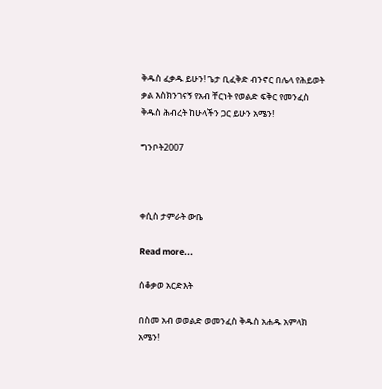ቅዱስ ፈቃዱ ይሁን! ጌታ ቢፈቅድ ብንኖር በሌላ የሕይወት ቃል እስክንገናኝ የአብ ቸርነት የወልድ ፍቅር የመንፈስ ቅዱስ ሕብረት ከሁላችን ጋር ይሁን አሜን!

ግንቦት2007



ቀሲስ ታምራት ውቤ

Read more...

ሰቆቃወ አርድእት

በስመ አብ ወወልድ ወመንፈስ ቅዱስ አሐዱ አምላክ አሜን!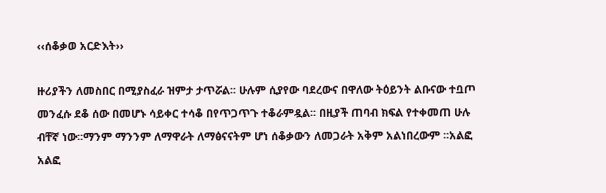‹‹ሰቆቃወ አርድእት››

ዙሪያችን ለመስበር በሚያስፈራ ዝምታ ታጥሯል፡፡ ሁሉም ሲያየው ባደረውና በዋለው ትዕይንት ልቡናው ተቧጦ መንፈሱ ደቆ ሰው በመሆኑ ሳይቀር ተሳቆ በየጥጋጥጉ ተቆራምዷል፡፡ በዚያች ጠባብ ክፍል የተቀመጠ ሁሉ ብቸኛ ነው፡፡ማንም ማንንም ለማዋራት ለማፅናናትም ሆነ ሰቆቃውን ለመጋራት አቅም አልነበረውም ፡፡አልፎ አልፎ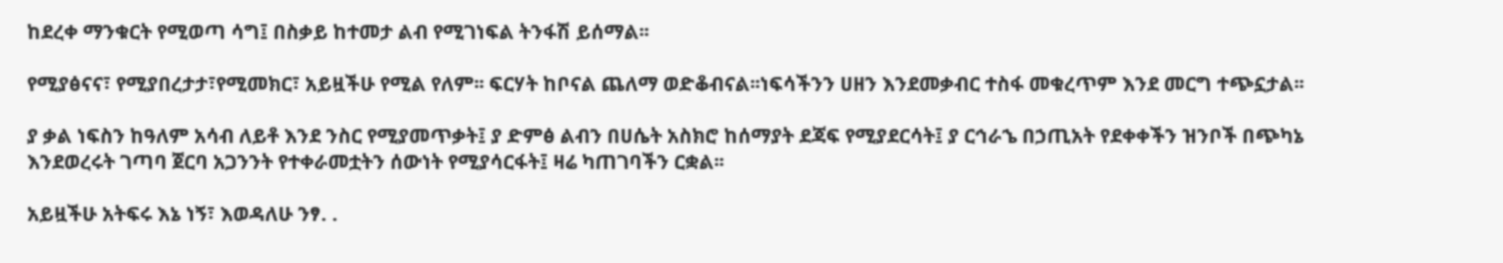ከደረቀ ማንቁርት የሚወጣ ሳግ፤ በስቃይ ከተመታ ልብ የሚገነፍል ትንፋሽ ይሰማል፡፡

የሚያፅናና፣ የሚያበረታታ፣የሚመክር፣ አይዟችሁ የሚል የለም፡፡ ፍርሃት ከቦናል ጨለማ ወድቆብናል፡፡ነፍሳችንን ሀዘን እንደመቃብር ተስፋ መቁረጥም እንደ መርግ ተጭኗታል፡፡

ያ ቃል ነፍስን ከዓለም አሳብ ለይቶ እንደ ንስር የሚያመጥቃት፤ ያ ድምፅ ልብን በሀሴት አስክሮ ከሰማያት ደጃፍ የሚያደርሳት፤ ያ ርኅራኄ በኃጢአት የደቀቀችን ዝንቦች በጭካኔ እንደወረሩት ገጣባ ጀርባ አጋንንት የተቀራመቷትን ሰውነት የሚያሳርፋት፤ ዛሬ ካጠገባችን ርቋል፡፡

አይዟችሁ አትፍሩ እኔ ነኝ፣ እወዳለሁ ንፃ. .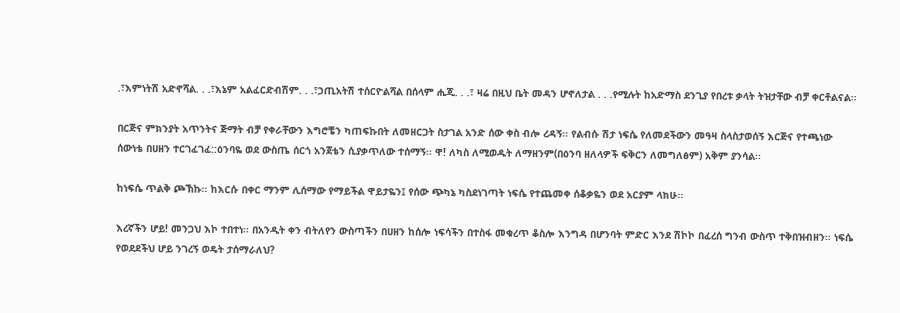.፣እምነትሽ አድኖሻል. . .፣እኔም አልፈርድብሽም. . .፣ኃጢአትሽ ተሰርዮልሻል በሰላም ሒጂ. . .፣ ዛሬ በዚህ ቤት መዳን ሆኖለታል . . .የሚሉት ከአድማስ ደንጊያ የበረቱ ቃላት ትዝታቸው ብቻ ቀርቶልናል፡፡

በርጅና ምክንያት አጥንትና ጅማት ብቻ የቀራቸውን እግሮቼን ካጠፍኩበት ለመዘርጋት ስታገል አንድ ሰው ቀስ ብሎ ረዳኝ፡፡ የልብሱ ሽታ ነፍሴ የለመደችውን መዓዛ ስላስታወሰኝ እርጅና የተጫነው ሰውነቴ በሀዘን ተርገፈገፈ::ዕንባዬ ወደ ውስጤ ሰርጎ አንጀቴን ሲያቃጥለው ተሰማኝ፡፡ ዋ! ለካስ ለሚወዱት ለማዘንም(በዕንባ ዘለላዎች ፍቅርን ለመግለፅም) አቅም ያንሳል፡፡

ከነፍሴ ጥልቅ ጮኽኩ፡፡ ከእርሱ በቀር ማንም ሊሰማው የማይችል ዋይታዬን፤ የሰው ጭካኔ ካስደነገጣት ነፍሴ የተጨመቀ ሰቆቃዬን ወደ አርያም ላክሁ፡፡

እረኛችን ሆይ! መንጋህ እኮ ተበተነ፡፡ በአንዲት ቀን ብትለየን ውስጣችን በሀዘን ከሰሎ ነፍሳችን በተስፋ መቁረጥ ቆስሎ እንግዳ በሆንባት ምድር እንደ ሽኮኮ በፈረሰ ግንብ ውስጥ ተቅበዝብዘን፡፡ ነፍሴ የወደደችህ ሆይ ንገረኝ ወዴት ታሰማራለህ?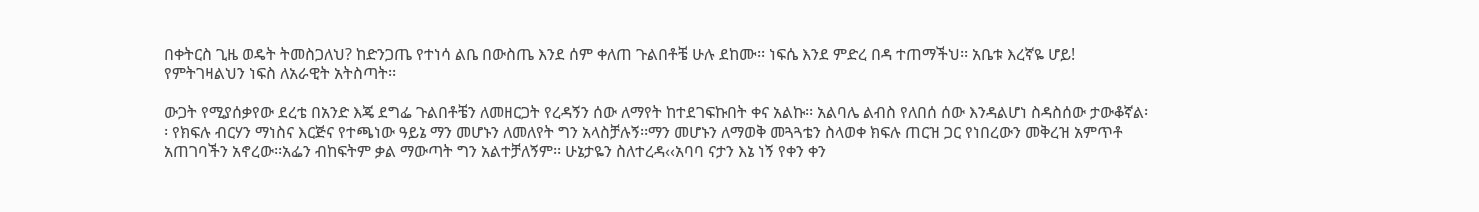በቀትርስ ጊዜ ወዴት ትመስጋለህ? ከድንጋጤ የተነሳ ልቤ በውስጤ እንደ ሰም ቀለጠ ጉልበቶቼ ሁሉ ደከሙ፡፡ ነፍሴ እንደ ምድረ በዳ ተጠማችህ፡፡ አቤቱ እረኛዬ ሆይ! የምትገዛልህን ነፍስ ለአራዊት አትስጣት፡፡

ውጋት የሚያሰቃየው ደረቴ በአንድ እጄ ደግፌ ጉልበቶቼን ለመዘርጋት የረዳኝን ሰው ለማየት ከተደገፍኩበት ቀና አልኩ፡፡ አልባሌ ልብስ የለበሰ ሰው እንዳልሆነ ስዳስሰው ታውቆኛል፡፡ የክፍሉ ብርሃን ማነስና እርጅና የተጫነው ዓይኔ ማን መሆኑን ለመለየት ግን አላስቻሉኝ፡፡ማን መሆኑን ለማወቅ መጓጓቴን ስላወቀ ክፍሉ ጠርዝ ጋር የነበረውን መቅረዝ አምጥቶ አጠገባችን አኖረው፡፡አፌን ብከፍትም ቃል ማውጣት ግን አልተቻለኝም፡፡ ሁኔታዬን ስለተረዳ‹‹አባባ ናታን እኔ ነኝ የቀን ቀን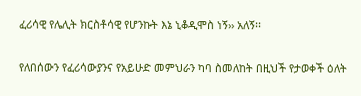ፈሪሳዊ የሌሊት ክርስቶሳዊ የሆንኩት እኔ ኒቆዲሞስ ነኝ›› አለኝ፡፡

የለበሰውን የፈሪሳውያንና የአይሁድ መምህራን ካባ ስመለከት በዚህች የታወቀች ዕለት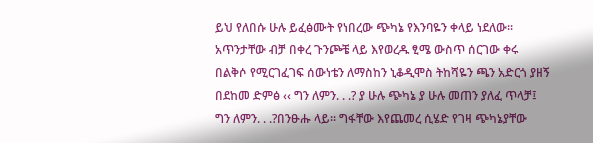ይህ የለበሱ ሁሉ ይፈፅሙት የነበረው ጭካኔ የእንባዬን ቀላይ ነደለው፡፡ አጥንታቸው ብቻ በቀረ ጉንጮቼ ላይ እየወረዱ ፂሜ ውስጥ ሰርገው ቀሩ በልቅሶ የሚርገፈገፍ ሰውነቴን ለማስከን ኒቆዲሞስ ትከሻዬን ጫን አድርጎ ያዘኝ በደከመ ድምፅ ‹‹ ግን ለምን. . .? ያ ሁሉ ጭካኔ ያ ሁሉ መጠን ያለፈ ጥላቻ፤ ግን ለምን. . .?በንፁሑ ላይ፡፡ ግፋቸው እየጨመረ ሲሄድ የገዛ ጭካኔያቸው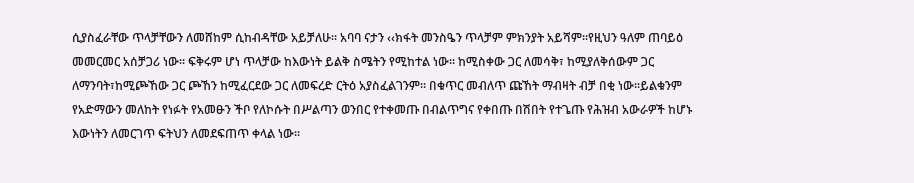ሲያስፈራቸው ጥላቻቸውን ለመሸከም ሲከብዳቸው አይቻለሁ፡፡ አባባ ናታን ‹‹ክፋት መንስዔን ጥላቻም ምክንያት አይሻም፡፡የዚህን ዓለም ጠባይዕ መመርመር አሰቻጋሪ ነው፡፡ ፍቅሩም ሆነ ጥላቻው ከእውነት ይልቅ ስሜትን የሚከተል ነው፡፡ ከሚስቀው ጋር ለመሳቅ፣ ከሚያለቅሰውም ጋር ለማንባት፣ከሚጮኸው ጋር ጮኸን ከሚፈርደው ጋር ለመፍረድ ርትዕ አያስፈልገንም፡፡ በቁጥር መብለጥ ጩኸት ማብዛት ብቻ በቂ ነው፡፡ይልቁንም የአድማውን መለከት የነፉት የአመፁን ችቦ የለኮሱት በሥልጣን ወንበር የተቀመጡ በብልጥግና የቀበጡ በሽበት የተጌጡ የሕዝብ አውራዎች ከሆኑ እውነትን ለመርገጥ ፍትህን ለመደፍጠጥ ቀላል ነው፡፡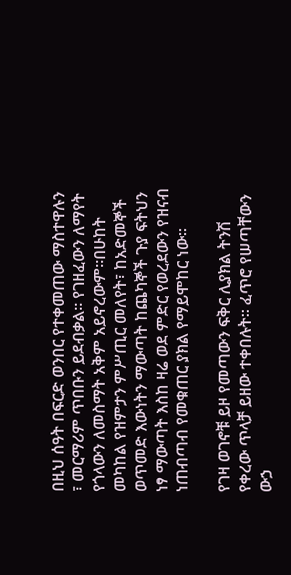በዚህ ሰዓት በፍርድ ወንበር የተቀመጠው ማስተዋሉን ፣ መርማሪም ጥበቡን ይደብቃል፡፡ የገዘፈውን ለማየት የጎላውን ለመስማት አቅም አይኖረውም፡፡በሁከት መካከል የዝምታን ምሥጢር መለየት፣ ከአድመኞች ወጥመድ እውነትን ማውጣት ከጨካኞች ጉያ ፍትህን ነፃ ማውጣት እስከ ዛሬ ወደ ምድር የወረደውን የዝናብ ነጠብጣብ የመቁጠር ያክል የማይሞከር ነው፡፡

የገዛ ወገኖቹ ይዞ የመጣውን ፍቅር ሊያክል ትንሽ የቀረው ጥላቻ ይዘው ተቀበሉት፡፡ ፈጥሮ የሠጣቸውን ውኃ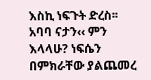እስኪ ነፍጉት ድረስ፡፡ አባባ ናታን‹‹ ምን እላላሁ? ነፍሴን በምክራቸው ያልጨመረ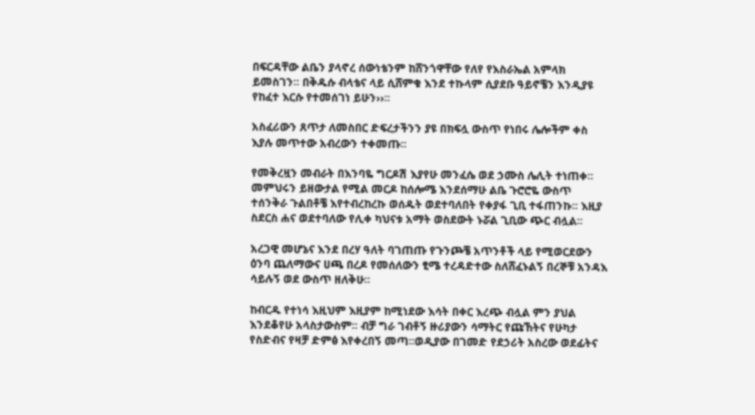በፍርዳቸው ልቤን ያላኖረ ሰውነቴንም ከሸንጎዋቸው የለየ የእስራኤል አምላክ ይመስገን፡፡ በቅዱሱ ብላቴና ላይ ሲሸምቁ እንደ ተኩላም ሲያደቡ ዓይኖቼን እንዲያዩ የከፈተ እርሱ የተመሰገነ ይሁን››፡፡

አስፈሪውን ጸጥታ ለመስበር ድፍረታችንን ያዩ በክፍሏ ውስጥ የነበሩ ሌሎችም ቀስ እያሉ መጥተው አብረውን ተቀመጡ፡፡

የመቅረዟን መብራት በእንባዬ ግርዶሽ እያየሁ መንፈሴ ወደ ኃሙስ ሌሊት ተነጠቀ፡፡ መምህሩን ይዘውታል የሚል መርዶ ከሰሎሜ እንደሰማሁ ልቤ ጉሮሮዬ ውስጥ ተሰንቅራ ጉልበቶቼ እየተብረከረኩ ወሰዱት ወደተባለበት የቀያፋ ጊቢ ተፋጠንኩ፡፡ እዚያ ስደርስ ሐና ወደተባለው የሊቀ ካህናቱ አማት ወስደውት ኑሯል ጊቢው ጭር ብሏል፡፡

አረጋዊ መሆኔና እንደ በረሃ ዓለት ባገጠጡ የጉንጮቼ አጥንቶች ላይ የሚወርደውን ዕንባ ጨለማውና ሀጫ በረዶ የመሰለውን ፂሜ ተረዳድተው ስለሸፈኑልኝ በረኞቹ አንዳእ ሳይሉኝ ወደ ውስጥ ዘለቅሁ፡፡

ከብርዱ የተነሳ እዚህም እዚያም ከሚነደው እሳት በቀር እረጭ ብሏል ምን ያህል እንደቆየሁ አላስታውስም፡፡ ብቻ ግራ ገብቶኝ ዙሪያውን ሳማትር የጩኸትና የሁካታ የስድብና የዛቻ ድምፅ እየቀረበኝ መጣ፡፡ወዲያው በገመድ የደኃሪት አስረው ወደፊትና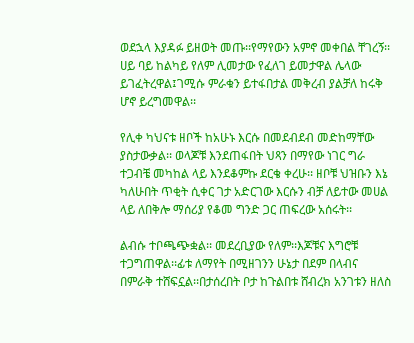ወደኋላ እያዳፉ ይዘወት መጡ፡፡የማየውን አምኖ መቀበል ቸገረኝ፡፡ ሀይ ባይ ከልካይ የለም ሊመታው የፈለገ ይመታዋል ሌላው ይገፈትረዋል፤ገሚሱ ምራቁን ይተፋበታል መቅረብ ያልቻለ ከሩቅ ሆኖ ይረግመዋል፡፡

የሊቀ ካህናቱ ዘቦች ከአሁኑ እርሱ በመደብደብ መድከማቸው ያስታውቃል፡፡ ወላጆቹ እንደጠፋበት ህጻን በማየው ነገር ግራ ተጋብቼ መካከል ላይ እንደቆምኩ ደርቄ ቀረሁ፡፡ ዘቦቹ ህዝቡን እኔ ካለሁበት ጥቂት ሲቀር ገታ አድርገው እርሱን ብቻ ለይተው መሀል ላይ ለበቅሎ ማሰሪያ የቆመ ግንድ ጋር ጠፍረው አሰሩት፡፡

ልብሱ ተቦጫጭቋል፡፡ መደረቢያው የለም፡፡እጆቹና እግሮቹ ተጋግጠዋል፡፡ፊቱ ለማየት በሚዘገንን ሁኔታ በደም በላብና በምራቅ ተሸፍኗል፡፡በታሰረበት ቦታ ከጉልበቱ ሸብረክ አንገቱን ዘለስ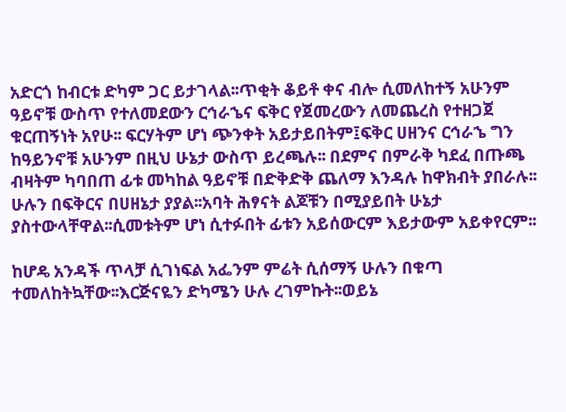አድርጎ ከብርቱ ድካም ጋር ይታገላል፡፡ጥቂት ቆይቶ ቀና ብሎ ሲመለከተኝ አሁንም ዓይኖቹ ውስጥ የተለመደውን ርኅራኄና ፍቅር የጀመረውን ለመጨረስ የተዘጋጀ ቁርጠኝነት አየሁ፡፡ ፍርሃትም ሆነ ጭንቀት አይታይበትም፤ፍቅር ሀዘንና ርኅራኄ ግን ከዓይንኖቹ አሁንም በዚህ ሁኔታ ውስጥ ይረጫሉ፡፡ በደምና በምራቅ ካደፈ በጡጫ ብዛትም ካባበጠ ፊቱ መካከል ዓይኖቹ በድቅድቅ ጨለማ እንዳሉ ከዋክብት ያበራሉ፡፡ሁሉን በፍቅርና በሀዘኔታ ያያል፡፡አባት ሕፃናት ልጆቹን በሚያይበት ሁኔታ ያስተውላቸዋል፡፡ሲመቱትም ሆነ ሲተፉበት ፊቱን አይሰውርም እይታውም አይቀየርም፡፡

ከሆዴ አንዳች ጥላቻ ሲገነፍል አፌንም ምሬት ሲሰማኝ ሁሉን በቁጣ ተመለከትኳቸው፡፡እርጅናዬን ድካሜን ሁሉ ረገምኩት፡፡ወይኔ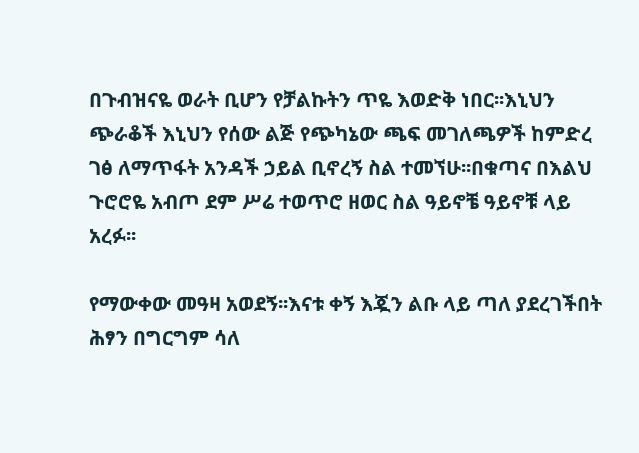በጉብዝናዬ ወራት ቢሆን የቻልኩትን ጥዬ እወድቅ ነበር፡፡እኒህን ጭራቆች እኒህን የሰው ልጅ የጭካኔው ጫፍ መገለጫዎች ከምድረ ገፅ ለማጥፋት አንዳች ኃይል ቢኖረኝ ስል ተመኘሁ፡፡በቁጣና በእልህ ጉሮሮዬ አብጦ ደም ሥሬ ተወጥሮ ዘወር ስል ዓይኖቼ ዓይኖቹ ላይ አረፉ፡፡

የማውቀው መዓዛ አወደኝ፡፡እናቱ ቀኝ እጇን ልቡ ላይ ጣለ ያደረገችበት ሕፃን በግርግም ሳለ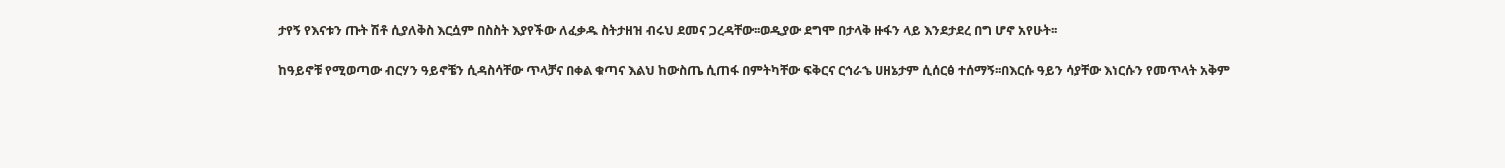ታየኝ የእናቱን ጡት ሽቶ ሲያለቅስ እርሷም በስስት እያየችው ለፈቃዱ ስትታዘዝ ብሩህ ደመና ጋረዳቸው፡፡ወዲያው ደግሞ በታላቅ ዙፋን ላይ እንደታደረ በግ ሆኖ አየሁት፡፡

ከዓይኖቹ የሚወጣው ብርሃን ዓይኖቼን ሲዳስሳቸው ጥላቻና በቀል ቁጣና እልህ ከውስጤ ሲጠፋ በምትካቸው ፍቅርና ርኅራኄ ሀዘኔታም ሲሰርፅ ተሰማኝ፡፡በእርሱ ዓይን ሳያቸው እነርሱን የመጥላት አቅም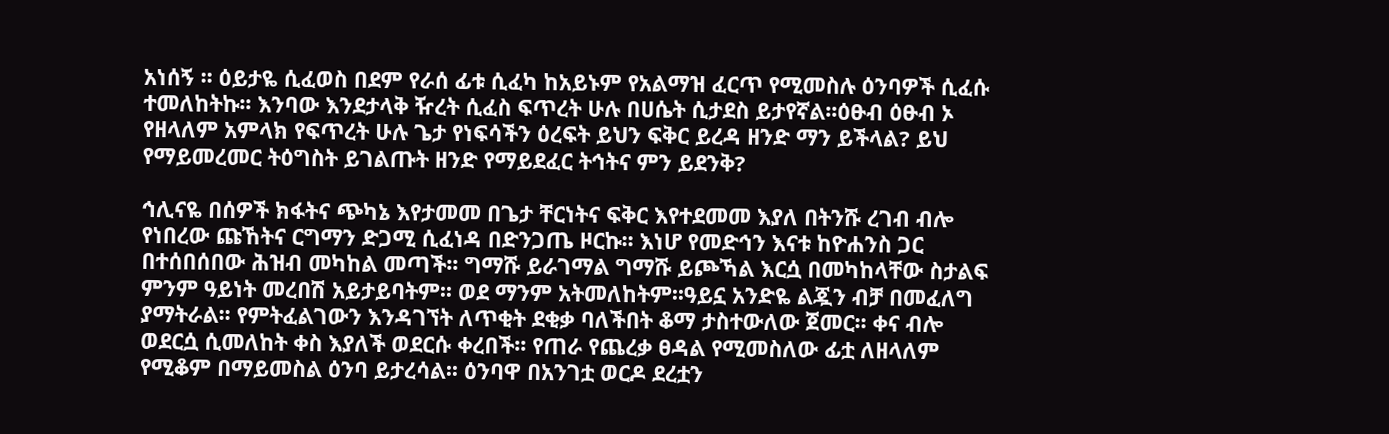አነሰኝ ፡፡ ዕይታዬ ሲፈወስ በደም የራሰ ፊቱ ሲፈካ ከአይኑም የአልማዝ ፈርጥ የሚመስሉ ዕንባዎች ሲፈሱ ተመለከትኩ፡፡ እንባው እንደታላቅ ዥረት ሲፈስ ፍጥረት ሁሉ በሀሴት ሲታደስ ይታየኛል፡፡ዕፁብ ዕፁብ ኦ የዘላለም አምላክ የፍጥረት ሁሉ ጌታ የነፍሳችን ዕረፍት ይህን ፍቅር ይረዳ ዘንድ ማን ይችላል? ይህ የማይመረመር ትዕግስት ይገልጡት ዘንድ የማይደፈር ትኅትና ምን ይደንቅ?

ኅሊናዬ በሰዎች ክፋትና ጭካኔ እየታመመ በጌታ ቸርነትና ፍቅር እየተደመመ እያለ በትንሹ ረገብ ብሎ የነበረው ጩኸትና ርግማን ድጋሚ ሲፈነዳ በድንጋጤ ዞርኩ፡፡ እነሆ የመድኅን እናቱ ከዮሐንስ ጋር በተሰበሰበው ሕዝብ መካከል መጣች፡፡ ግማሹ ይራገማል ግማሹ ይጮኻል እርሷ በመካከላቸው ስታልፍ ምንም ዓይነት መረበሽ አይታይባትም፡፡ ወደ ማንም አትመለከትም፡፡ዓይኗ አንድዬ ልጇን ብቻ በመፈለግ ያማትራል፡፡ የምትፈልገውን እንዳገኘት ለጥቂት ደቂቃ ባለችበት ቆማ ታስተውለው ጀመር፡፡ ቀና ብሎ ወደርሷ ሲመለከት ቀስ እያለች ወደርሱ ቀረበች፡፡ የጠራ የጨረቃ ፀዳል የሚመስለው ፊቷ ለዘላለም የሚቆም በማይመስል ዕንባ ይታረሳል፡፡ ዕንባዋ በአንገቷ ወርዶ ደረቷን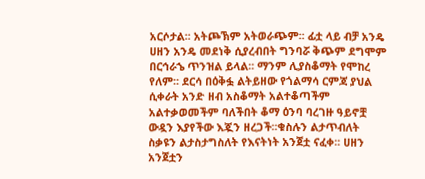አርሶታል፡፡ አትጮኽም አትወራጭም፡፡ ፊቷ ላይ ብቻ አንዴ ሀዘን አንዴ መደነቅ ሲያረብበት ግንባሯ ቅጭም ደግሞም በርኅራኄ ጥንዝል ይላል፡፡ ማንም ሊያስቆማት የሞከረ የለም፡፡ ደርሳ በዕቅፏ ልትይዘው የጎልማሳ ርምጃ ያህል ሲቀራት አንድ ዘብ አስቆማት አልተቆጣችም አልተቃወመችም ባለችበት ቆማ ዕንባ ባረገዙ ዓይኖቿ ውዷን እያየችው እጇን ዘረጋች፡፡ቁስሉን ልታጥብለት ስቃዩን ልታስታግስለት የእናትነት አንጀቷ ናፈቀ፡፡ ሀዘን አንጀቷን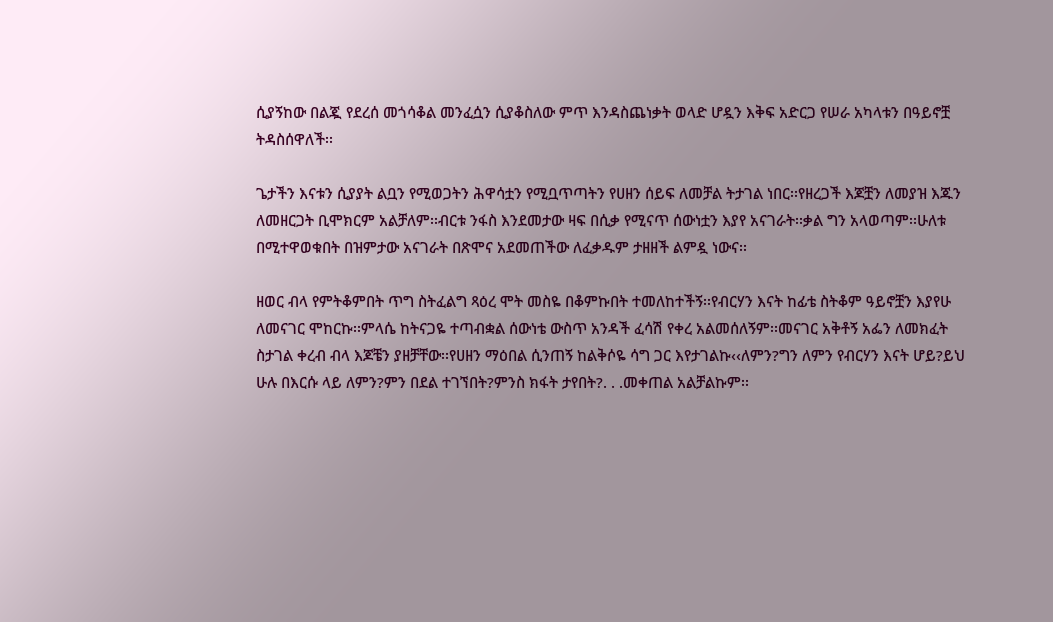ሲያኝከው በልጇ የደረሰ መጎሳቆል መንፈሷን ሲያቆስለው ምጥ እንዳስጨነቃት ወላድ ሆዷን እቅፍ አድርጋ የሠራ አካላቱን በዓይኖቿ ትዳስሰዋለች፡፡

ጌታችን እናቱን ሲያያት ልቧን የሚወጋትን ሕዋሳቷን የሚቧጥጣትን የሀዘን ሰይፍ ለመቻል ትታገል ነበር፡፡የዘረጋች እጆቿን ለመያዝ እጁን ለመዘርጋት ቢሞክርም አልቻለም፡፡ብርቱ ንፋስ እንደመታው ዛፍ በሲቃ የሚናጥ ሰውነቷን እያየ አናገራት፡፡ቃል ግን አላወጣም፡፡ሁለቱ በሚተዋወቁበት በዝምታው አናገራት በጽሞና አደመጠችው ለፈቃዱም ታዘዘች ልምዷ ነውና፡፡

ዘወር ብላ የምትቆምበት ጥግ ስትፈልግ ጻዕረ ሞት መስዬ በቆምኩበት ተመለከተችኝ፡፡የብርሃን እናት ከፊቴ ስትቆም ዓይኖቿን እያየሁ ለመናገር ሞከርኩ፡፡ምላሴ ከትናጋዬ ተጣብቋል ሰውነቴ ውስጥ አንዳች ፈሳሽ የቀረ አልመሰለኝም፡፡መናገር አቅቶኝ አፌን ለመክፈት ስታገል ቀረብ ብላ እጆቼን ያዘቻቸው፡፡የሀዘን ማዕበል ሲንጠኝ ከልቅሶዬ ሳግ ጋር እየታገልኩ‹‹ለምን?ግን ለምን የብርሃን እናት ሆይ?ይህ ሁሉ በእርሱ ላይ ለምን?ምን በደል ተገኘበት?ምንስ ክፋት ታየበት?. . .መቀጠል አልቻልኩም፡፡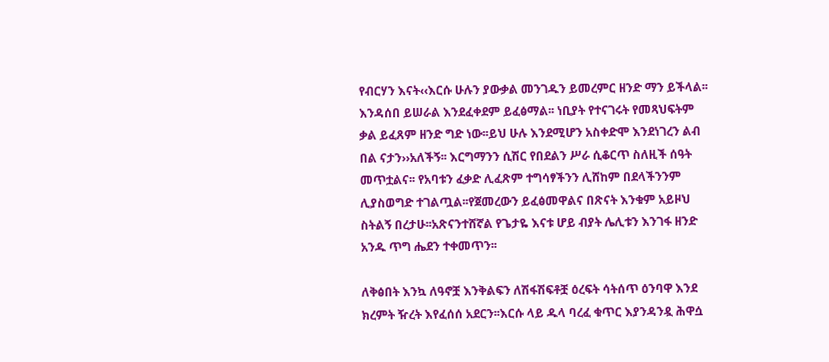የብርሃን እናት‹‹እርሱ ሁሉን ያውቃል መንገዱን ይመረምር ዘንድ ማን ይችላል፡፡እንዳሰበ ይሠራል እንደፈቀደም ይፈፅማል፡፡ ነቢያት የተናገሩት የመጻህፍትም ቃል ይፈጸም ዘንድ ግድ ነው፡፡ይህ ሁሉ እንደሚሆን አስቀድሞ እንደነገረን ልብ በል ናታን››አለችኝ፡፡ እርግማንን ሲሽር የበደልን ሥራ ሲቆርጥ ስለዚች ሰዓት መጥቷልና፡፡ የአባቱን ፈቃድ ሊፈጽም ተግሳፃችንን ሊሸከም በደላችንንም ሊያስወግድ ተገልጧል፡፡የጀመረውን ይፈፅመዋልና በጽናት እንቁም አይዞህ ስትልኝ በረታሁ፡፡አጽናንተሸኛል የጌታዬ እናቱ ሆይ ብያት ሌሊቱን እንገፋ ዘንድ አንዱ ጥግ ሔደን ተቀመጥን፡፡

ለቅፅበት እንኳ ለዓኖቿ እንቅልፍን ለሽፋሽፍቶቿ ዕረፍት ሳትሰጥ ዕንባዋ እንደ ክረምት ዥረት እየፈሰሰ አደርን፡፡እርሱ ላይ ዱላ ባረፈ ቁጥር እያንዳንዷ ሕዋሷ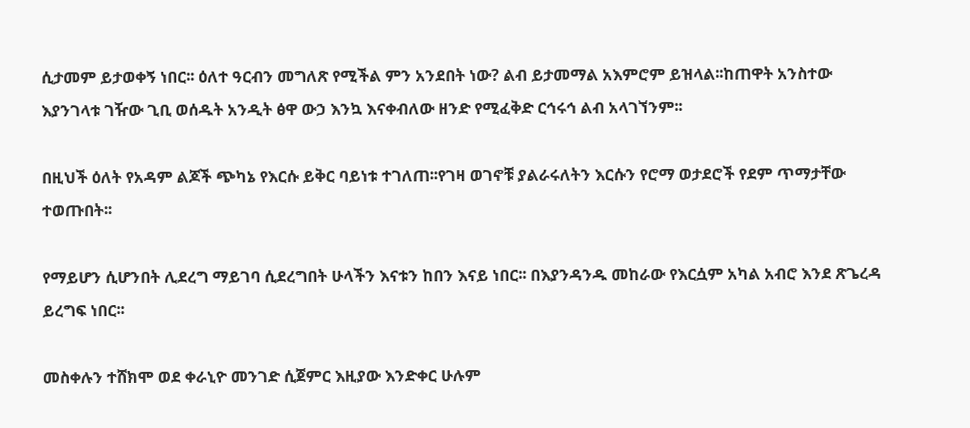ሲታመም ይታወቀኝ ነበር፡፡ ዕለተ ዓርብን መግለጽ የሚችል ምን አንደበት ነው? ልብ ይታመማል አእምሮም ይዝላል፡፡ከጠዋት አንስተው እያንገላቱ ገዥው ጊቢ ወሰዱት አንዲት ፅዋ ውኃ እንኳ እናቀብለው ዘንድ የሚፈቅድ ርኅሩኅ ልብ አላገኘንም፡፡

በዚህች ዕለት የአዳም ልጆች ጭካኔ የእርሱ ይቅር ባይነቱ ተገለጠ፡፡የገዛ ወገኖቹ ያልራሩለትን እርሱን የሮማ ወታደሮች የደም ጥማታቸው ተወጡበት፡፡

የማይሆን ሲሆንበት ሊደረግ ማይገባ ሲደረግበት ሁላችን እናቱን ከበን እናይ ነበር፡፡ በእያንዳንዱ መከራው የእርሷም አካል አብሮ እንደ ጽጌረዳ ይረግፍ ነበር፡፡

መስቀሉን ተሸክሞ ወደ ቀራኒዮ መንገድ ሲጀምር እዚያው እንድቀር ሁሉም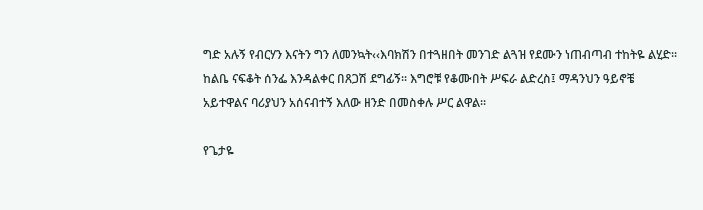ግድ አሉኝ የብርሃን እናትን ግን ለመንኳት‹‹እባክሽን በተጓዘበት መንገድ ልጓዝ የደሙን ነጠብጣብ ተከትዬ ልሂድ፡፡ ከልቤ ናፍቆት ሰንፌ እንዳልቀር በጸጋሽ ደግፊኝ፡፡ እግሮቹ የቆሙበት ሥፍራ ልድረስ፤ ማዳንህን ዓይኖቼ አይተዋልና ባሪያህን አሰናብተኝ እለው ዘንድ በመስቀሉ ሥር ልዋል፡፡

የጌታዬ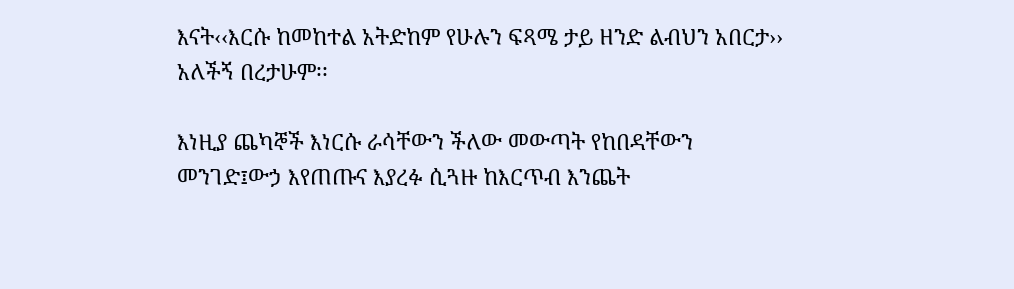እናት‹‹እርሱ ከመከተል አትድከም የሁሉን ፍጻሜ ታይ ዘንድ ልብህን አበርታ›› አለችኝ በረታሁም፡፡

እነዚያ ጨካኞች እነርሱ ራሳቸውን ችለው መውጣት የከበዳቸውን መንገድ፤ውኃ እየጠጡና እያረፉ ሲጓዙ ከእርጥብ እንጨት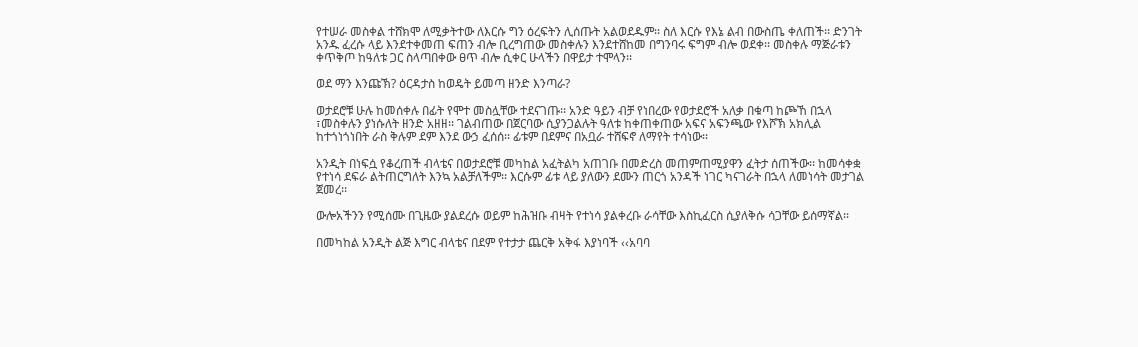የተሠራ መስቀል ተሸክሞ ለሚቃትተው ለእርሱ ግን ዕረፍትን ሊሰጡት አልወደዱም፡፡ ስለ እርሱ የእኔ ልብ በውስጤ ቀለጠች፡፡ ድንገት አንዱ ፈረሱ ላይ እንደተቀመጠ ፍጠን ብሎ ቢረግጠው መስቀሉን እንደተሸከመ በግንባሩ ፍግም ብሎ ወደቀ፡፡ መስቀሉ ማጅራቱን ቀጥቅጦ ከዓለቱ ጋር ስላጣበቀው ፀጥ ብሎ ሲቀር ሁላችን በዋይታ ተሞላን፡፡

ወደ ማን እንጩኽ? ዕርዳታስ ከወዴት ይመጣ ዘንድ እንጣራ?

ወታደሮቹ ሁሉ ከመሰቀሉ በፊት የሞተ መስሏቸው ተደናገጡ፡፡ አንድ ዓይን ብቻ የነበረው የወታደሮች አለቃ በቁጣ ከጮኸ በኋላ ፣መስቀሉን ያነሱለት ዘንድ አዘዘ፡፡ ገልብጠው በጀርባው ሲያንጋልሉት ዓለቱ ከቀጠቀጠው አፍና አፍንጫው የእሾኽ አክሊል ከተጎነጎነበት ራስ ቅሉም ደም እንደ ውኃ ፈሰሰ፡፡ ፊቱም በደምና በአቧራ ተሸፍኖ ለማየት ተሳነው፡፡

አንዲት በነፍሷ የቆረጠች ብላቴና በወታደሮቹ መካከል አፈትልካ አጠገቡ በመድረስ መጠምጠሚያዋን ፈትታ ሰጠችው፡፡ ከመሳቀቋ የተነሳ ደፍራ ልትጠርግለት እንኳ አልቻለችም፡፡ እርሱም ፊቱ ላይ ያለውን ደሙን ጠርጎ አንዳች ነገር ካናገራት በኋላ ለመነሳት መታገል ጀመረ፡፡

ውሎአችንን የሚሰሙ በጊዜው ያልደረሱ ወይም ከሕዝቡ ብዛት የተነሳ ያልቀረቡ ራሳቸው እስኪፈርስ ሲያለቅሱ ሳጋቸው ይሰማኛል፡፡

በመካከል አንዲት ልጅ እግር ብላቴና በደም የተታታ ጨርቅ አቅፋ እያነባች ‹‹አባባ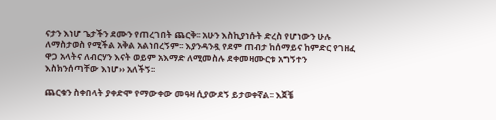ናታን እነሆ ጌታችን ደሙን የጠረገበት ጨርቅ፡፡ አሁን እስኪያነሱት ድረስ የሆነውን ሁሉ ለማስታወስ የሚችል አቅል አልነበረኝም፡፡ እያንዳንዷ የደም ጠብታ ከሰማይና ከምድር የገዘፈ ዋጋ አላትና ለብርሃን እናት ወይም አእማድ ለሚመስሉ ደቀመዛሙርቱ አግኝተን እስክንሰጣቸው እነሆ›› አለችኝ፡፡

ጨርቁን ስቀበላት ያቀድሞ የማውቀው መዓዛ ሲያውደኝ ይታወቀኛል፡፡ እጀቼ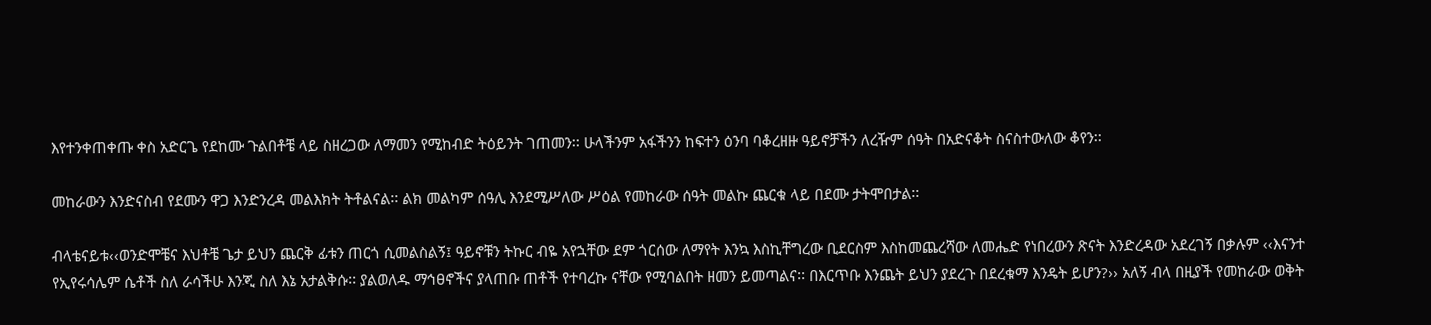እየተንቀጠቀጡ ቀስ አድርጌ የደከሙ ጉልበቶቼ ላይ ስዘረጋው ለማመን የሚከብድ ትዕይንት ገጠመን፡፡ ሁላችንም አፋችንን ከፍተን ዕንባ ባቆረዘዙ ዓይኖቻችን ለረዥም ሰዓት በአድናቆት ስናስተውለው ቆየን፡፡

መከራውን እንድናስብ የደሙን ዋጋ እንድንረዳ መልእክት ትቶልናል፡፡ ልክ መልካም ሰዓሊ እንደሚሥለው ሥዕል የመከራው ሰዓት መልኩ ጨርቁ ላይ በደሙ ታትሞበታል፡፡

ብላቴናይቱ‹‹ወንድሞቼና እህቶቼ ጌታ ይህን ጨርቅ ፊቱን ጠርጎ ሲመልስልኝ፤ ዓይኖቹን ትኩር ብዬ አየኋቸው ደም ጎርሰው ለማየት እንኳ እስኪቸግረው ቢደርስም እስከመጨረሻው ለመሔድ የነበረውን ጽናት እንድረዳው አደረገኝ በቃሉም ‹‹እናንተ የኢየሩሳሌም ሴቶች ስለ ራሳችሁ እንጂ ስለ እኔ አታልቅሱ፡፡ ያልወለዱ ማኅፀኖችና ያላጠቡ ጠቶች የተባረኩ ናቸው የሚባልበት ዘመን ይመጣልና፡፡ በእርጥቡ እንጨት ይህን ያደረጉ በደረቁማ እንዴት ይሆን?›› አለኝ ብላ በዚያች የመከራው ወቅት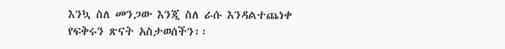እንኳ ስለ መንጋው እንጂ ስለ ራሱ እንዳልተጨነቀ የፍቅሩን ጽናት አስታወሰችን፡፡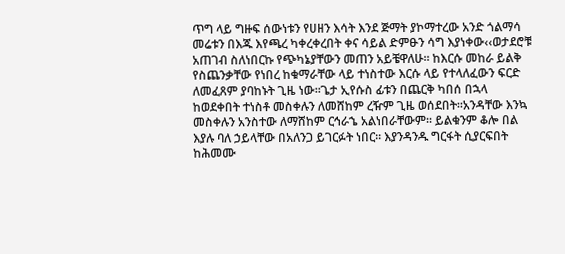ጥግ ላይ ግዙፍ ሰውነቱን የሀዘን እሳት እንደ ጅማት ያኮማተረው አንድ ጎልማሳ መሬቱን በእጁ እየጫረ ካቀረቀረበት ቀና ሳይል ድምፁን ሳግ እያነቀው‹‹ወታደሮቹ አጠገብ ስለነበርኩ የጭካኔያቸውን መጠን አይቼዋለሁ፡፡ ከእርሱ መከራ ይልቅ የስጨንቃቸው የነበረ ከቁማራቸው ላይ ተነስተው እርሱ ላይ የተላለፈውን ፍርድ ለመፈጸም ያባከኑት ጊዜ ነው፡፡ጌታ ኢየሱስ ፊቱን በጨርቅ ካበሰ በኋላ ከወደቀበት ተነስቶ መስቀሉን ለመሸከም ረዥም ጊዜ ወሰደበት፡፡አንዳቸው እንኳ መስቀሉን አንስተው ለማሸከም ርኅራኄ አልነበራቸውም፡፡ ይልቁንም ቆሎ በል እያሉ ባለ ኃይላቸው በአለንጋ ይገርፉት ነበር፡፡ እያንዳንዱ ግርፋት ሲያርፍበት ከሕመሙ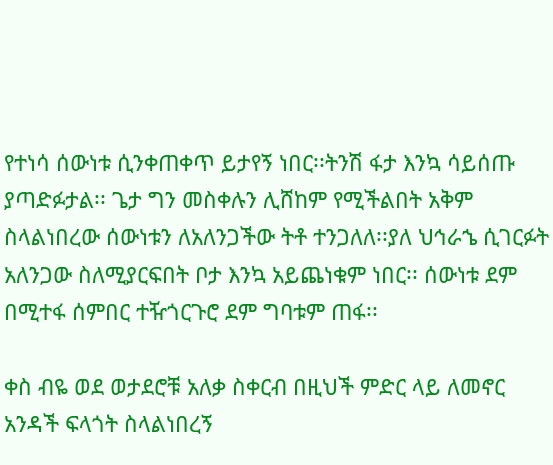የተነሳ ሰውነቱ ሲንቀጠቀጥ ይታየኝ ነበር፡፡ትንሽ ፋታ እንኳ ሳይሰጡ ያጣድፉታል፡፡ ጌታ ግን መስቀሉን ሊሸከም የሚችልበት አቅም ስላልነበረው ሰውነቱን ለአለንጋችው ትቶ ተንጋለለ፡፡ያለ ህኅራኄ ሲገርፉት አለንጋው ስለሚያርፍበት ቦታ እንኳ አይጨነቁም ነበር፡፡ ሰውነቱ ደም በሚተፋ ሰምበር ተዥጎርጉሮ ደም ግባቱም ጠፋ፡፡

ቀስ ብዬ ወደ ወታደሮቹ አለቃ ስቀርብ በዚህች ምድር ላይ ለመኖር አንዳች ፍላጎት ስላልነበረኝ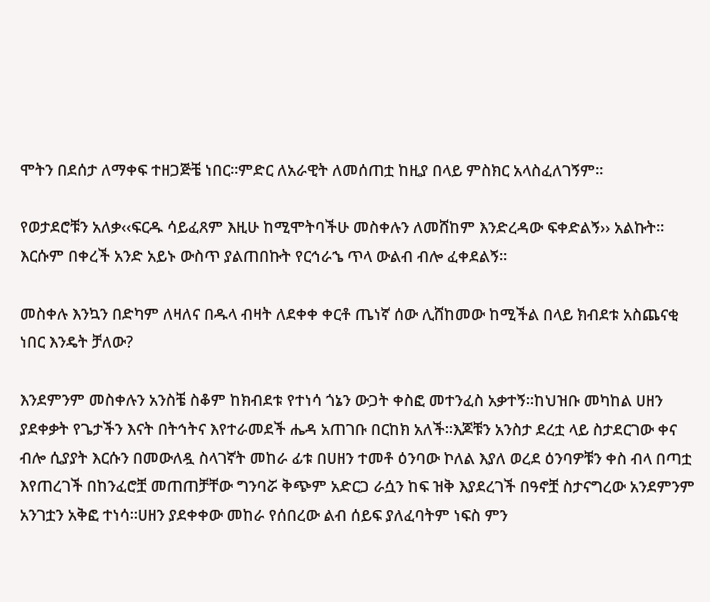ሞትን በደሰታ ለማቀፍ ተዘጋጅቼ ነበር፡፡ምድር ለአራዊት ለመሰጠቷ ከዚያ በላይ ምስክር አላስፈለገኝም፡፡

የወታደሮቹን አለቃ‹‹ፍርዱ ሳይፈጸም እዚሁ ከሚሞትባችሁ መስቀሉን ለመሸከም እንድረዳው ፍቀድልኝ›› አልኩት፡፡ እርሱም በቀረች አንድ አይኑ ውስጥ ያልጠበኩት የርኅራኄ ጥላ ውልብ ብሎ ፈቀደልኝ፡፡

መስቀሉ እንኳን በድካም ለዛለና በዱላ ብዛት ለደቀቀ ቀርቶ ጤነኛ ሰው ሊሸከመው ከሚችል በላይ ክብደቱ አስጨናቂ ነበር እንዴት ቻለው?

እንደምንም መስቀሉን አንስቼ ስቆም ከክብደቱ የተነሳ ጎኔን ውጋት ቀስፎ መተንፈስ አቃተኝ፡፡ከህዝቡ መካከል ሀዘን ያደቀቃት የጌታችን እናት በትኅትና እየተራመደች ሔዳ አጠገቡ በርከክ አለች፡፡እጆቹን አንስታ ደረቷ ላይ ስታደርገው ቀና ብሎ ሲያያት እርሱን በመውለዷ ስላገኛት መከራ ፊቱ በሀዘን ተመቶ ዕንባው ኮለል እያለ ወረደ ዕንባዎቹን ቀስ ብላ በጣቷ እየጠረገች በከንፈሮቿ መጠጠቻቸው ግንባሯ ቅጭም አድርጋ ራሷን ከፍ ዝቅ እያደረገች በዓኖቿ ስታናግረው አንደምንም አንገቷን አቅፎ ተነሳ፡፡ሀዘን ያደቀቀው መከራ የሰበረው ልብ ሰይፍ ያለፈባትም ነፍስ ምን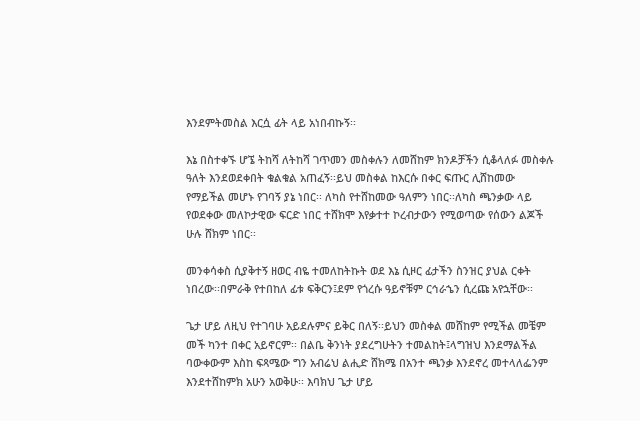እንደምትመስል እርሷ ፊት ላይ አነበብኩኝ፡፡

እኔ በስተቀኙ ሆኜ ትከሻ ለትከሻ ገጥመን መስቀሉን ለመሸከም ክንዶቻችን ሲቆላለፉ መስቀሉ ዓለት እንደወደቀበት ቁልቁል አጠፈኝ፡፡ይህ መስቀል ከእርሱ በቀር ፍጡር ሊሸከመው የማይችል መሆኑ የገባኝ ያኔ ነበር፡፡ ለካስ የተሸከመው ዓለምን ነበር፡፡ለካስ ጫንቃው ላይ የወደቀው መለኮታዊው ፍርድ ነበር ተሸክሞ እየቃተተ ኮረብታውን የሚወጣው የሰውን ልጆች ሁሉ ሸክም ነበር፡፡

መንቀሳቀስ ሲያቅተኝ ዘወር ብዬ ተመለከትኩት ወደ እኔ ሲዞር ፊታችን ስንዝር ያህል ርቀት ነበረው፡፡በምራቅ የተበከለ ፊቱ ፍቅርን፤ደም የጎረሱ ዓይኖቹም ርኅራኄን ሲረጩ አየኋቸው፡፡

ጌታ ሆይ ለዚህ የተገባሁ አይደሉምና ይቅር በለኝ፡፡ይህን መስቀል መሸከም የሚችል መቼም መች ካንተ በቀር አይኖርም፡፡ በልቤ ቅንነት ያደረግሁትን ተመልከት፤ላግዝህ እንደማልችል ባውቀውም እስከ ፍጻሜው ግን አብሬህ ልሒድ ሸክሜ በአንተ ጫንቃ እንደኖረ መተላለፌንም እንደተሸከምክ አሁን አወቅሁ፡፡ እባክህ ጌታ ሆይ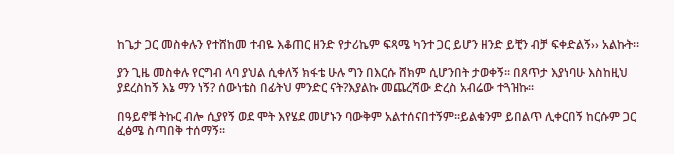ከጌታ ጋር መስቀሉን የተሸከመ ተብዬ እቆጠር ዘንድ የታሪኬም ፍጻሜ ካንተ ጋር ይሆን ዘንድ ይቺን ብቻ ፍቀድልኝ›› አልኩት፡፡

ያን ጊዜ መስቀሉ የርግብ ላባ ያህል ሲቀለኝ ክፋቴ ሁሉ ግን በእርሱ ሸክም ሲሆንበት ታወቀኝ፡፡ በጸጥታ እያነባሁ እስከዚህ ያደረስከኝ እኔ ማን ነኝ? ሰውነቴስ በፊትህ ምንድር ናት?እያልኩ መጨረሻው ድረስ አብሬው ተጓዝኩ፡፡

በዓይኖቹ ትኩር ብሎ ሲያየኝ ወደ ሞት እየሄደ መሆኑን ባውቅም አልተሰናበተኝም፡፡ይልቁንም ይበልጥ ሊቀርበኝ ከርሱም ጋር ፈፅሜ ስጣበቅ ተሰማኝ፡፡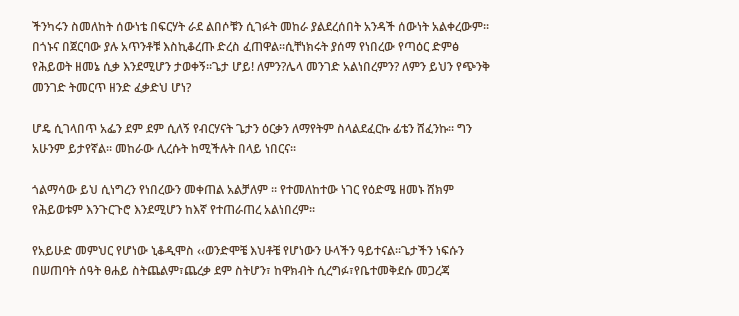ችንካሩን ስመለከት ሰውነቴ በፍርሃት ራደ ልበሶቹን ሲገፉት መከራ ያልደረሰበት አንዳች ሰውነት አልቀረውም፡፡በጎኑና በጀርባው ያሉ አጥንቶቹ እስኪቆረጡ ድረስ ፈጠዋል፡፡ሲቸነክሩት ያሰማ የነበረው የጣዕር ድምፅ የሕይወት ዘመኔ ሲቃ እንደሚሆን ታወቀኝ፡፡ጌታ ሆይ! ለምን?ሌላ መንገድ አልነበረምን? ለምን ይህን የጭንቅ መንገድ ትመርጥ ዘንድ ፈቃድህ ሆነ?

ሆዴ ሲገላበጥ አፌን ደም ደም ሲለኝ የብርሃናት ጌታን ዕርቃን ለማየትም ስላልደፈርኩ ፊቴን ሸፈንኩ፡፡ ግን አሁንም ይታየኛል፡፡ መከራው ሊረሱት ከሚችሉት በላይ ነበርና፡፡

ጎልማሳው ይህ ሲነግረን የነበረውን መቀጠል አልቻለም ፡፡ የተመለከተው ነገር የዕድሜ ዘመኑ ሸክም የሕይወቱም እንጉርጉሮ እንደሚሆን ከእኛ የተጠራጠረ አልነበረም፡፡

የአይሁድ መምህር የሆነው ኒቆዲሞስ ‹‹ወንድሞቼ እህቶቼ የሆነውን ሁላችን ዓይተናል፡፡ጌታችን ነፍሱን በሠጠባት ሰዓት ፀሐይ ስትጨልም፣ጨረቃ ደም ስትሆን፣ ከዋክብት ሲረግፉ፣የቤተመቅደሱ መጋረጃ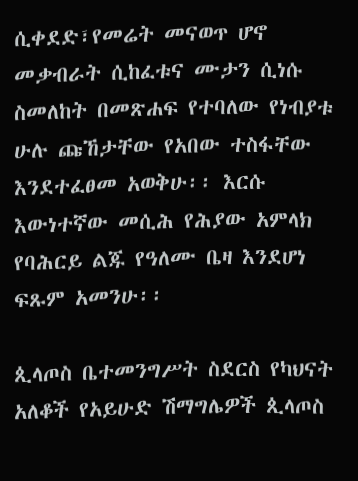ሲቀደድ፣የመሬት መናወጥ ሆኖ መቃብራት ሲከፈቱና ሙታን ሲነሱ ስመለከት በመጽሐፍ የተባለው የነብያቱ ሁሉ ጩኸታቸው የአበው ተስፋቸው እንደተፈፀመ አወቅሁ፡፡ እርሱ እውነተኛው መሲሕ የሕያው አምላክ የባሕርይ ልጁ የዓለሙ ቤዛ እንደሆነ ፍጹም አመንሁ፡፡

ጲላጦስ ቤተመንግሥት ስደርስ የካህናት አለቆች የአይሁድ ሽማግሌዎች ጲላጦስ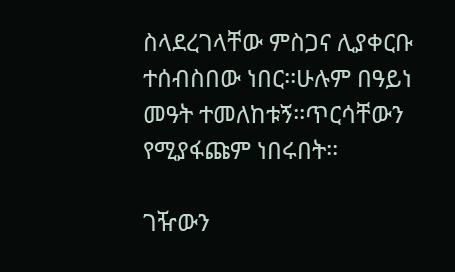ስላደረገላቸው ምስጋና ሊያቀርቡ ተሰብስበው ነበር፡፡ሁሉም በዓይነ መዓት ተመለከቱኝ፡፡ጥርሳቸውን የሚያፋጩም ነበሩበት፡፡

ገዥውን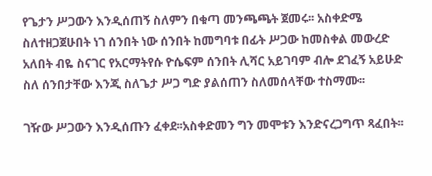የጌታን ሥጋውን እንዲሰጠኝ ስለምን በቁጣ መንጫጫት ጀመሩ፡፡ አስቀድሜ ስለተዘጋጀሁበት ነገ ሰንበት ነው ሰንበት ከመግባቱ በፊት ሥጋው ከመስቀል መውረድ አለበት ብዬ ስናገር የአርማትየሱ ዮሴፍም ሰንበት ሊሻር አይገባም ብሎ ደገፈኝ አይሁድ ስለ ሰንበታቸው እንጂ ስለጌታ ሥጋ ግድ ያልሰጠን ስለመሰላቸው ተስማሙ፡፡

ገዥው ሥጋውን እንዲሰጡን ፈቀደ፡፡አስቀድመን ግን መሞቱን እንድናረጋግጥ ጻፈበት፡፡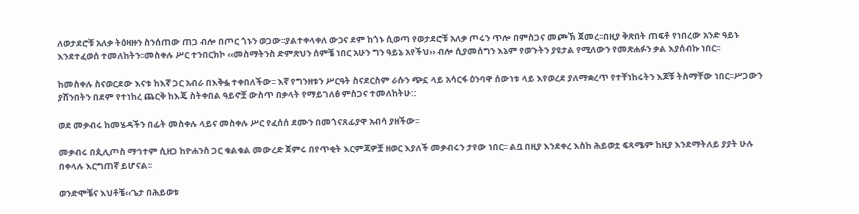ለወታደሮቹ አለቃ ትዕዛዙን ስንሰጠው ጠጋ ብሎ በጦር ጎኑን ወጋው፡፡ያልተቀላቀለ ውኃና ደም ከጎኑ ሲወጣ የወታደሮቹ አለቃ ጦሩን ጥሎ በምስጋና መጮኽ ጀመረ፡፡በዚያ ቅጽበት ጠፍቶ የነበረው አንድ ዓይኑ እንደተፈወሰ ተመለከትን፡፡መስቀሉ ሥር ተንበርክኮ ‹‹መስማትንስ ድምጽህን ሰምቼ ነበር አሁን ግን ዓይኔ አየችህ›› ብሎ ሲያመሰግን እኔም የወጉትን ያዩታል የሚለውን የመጽሐፉን ቃል እያሰብኩ ነበር፡፡

ከመስቀሉ ስናወርደው እናቱ ከእኛ ጋር አብራ በእቅፏ ተቀበለችው፡፡ እኛ የግንዘቱን ሥርዓት ስናደርስም ራሱን ጭኗ ላይ አሳርፋ ዕንባዋ ሰውነቱ ላይ እየወረደ ያለማቋረጥ የተቸነከሩትን እጆቹ ትስማቸው ነበር፡፡ሥጋውን ያሸንበትን በደም የተነከረ ጨርቅ ከእጄ ስትቀበል ዓይኖቿ ውስጥ በቃላት የማይገለፅ ምስጋና ተመለከትሁ::

ወደ መቃብሩ ከመሄዳችን በፊት መስቀሉ ላይና መስቀሉ ሥር የፈሰሰ ደሙን በመጎናጸፊያዋ አብሳ ያዘችው፡፡

መቃብሩ በጲሊጦስ ማኅተም ሲዘጋ ከዮሐንስ ጋር ቁልቁል መውረድ ጀምሩ በየጥቂት እርምጃዎቿ ዘወር እያለች መቃብሩን ታየው ነበር፡፡ ልቧ በዚያ እንደቀረ እስከ ሕይወቷ ፍጻሜም ከዚያ እንደማትለይ ያያት ሁሉ በቀላሉ እርግጠኛ ይሆናል፡፡

ወንድሞቼና እህቶቼ‹‹ጌታ በሕይወቱ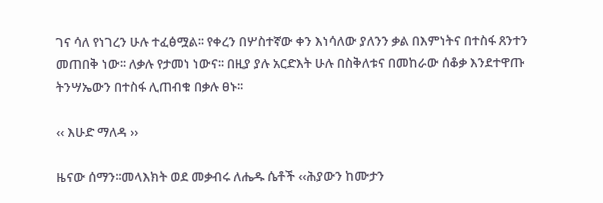ገና ሳለ የነገረን ሁሉ ተፈፅሟል፡፡ የቀረን በሦስተኛው ቀን እነሳለው ያለንን ቃል በእምነትና በተስፋ ጸንተን መጠበቅ ነው፡፡ ለቃሉ የታመነ ነውና፡፡ በዚያ ያሉ አርድእት ሁሉ በስቅለቱና በመከራው ሰቆቃ እንደተዋጡ ትንሣኤውን በተስፋ ሊጠብቁ በቃሉ ፀኑ፡፡

‹‹ እሁድ ማለዳ ››

ዜናው ሰማን፡፡መላእክት ወደ መቃብሩ ለሔዱ ሴቶች ‹‹ሕያውን ከሙታን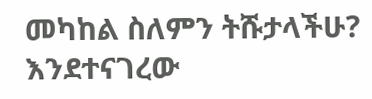መካከል ስለምን ትሹታላችሁ? እንደተናገረው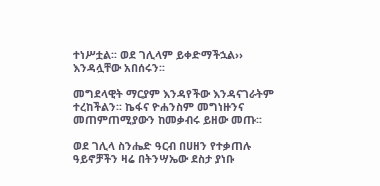ተነሥቷል፡፡ ወደ ገሊላም ይቀድማችኋል›› እንዳሏቸው አበሰሩን፡፡

መግደላዊት ማርያም እንዳየችው እንዳናገራትም ተረከችልን፡፡ ኬፋና ዮሐንስም መግነዙንና መጠምጠሚያውን ከመቃብሩ ይዘው መጡ፡፡

ወደ ገሊላ ስንሔድ ዓርብ በሀዘን የተቃጠሉ ዓይኖቻችን ዛሬ በትንሣኤው ደስታ ያነቡ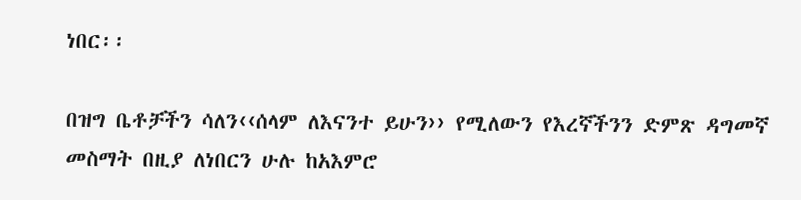ነበር፡፡

በዝግ ቤቶቻችን ሳለን‹‹ሰላም ለእናንተ ይሁን›› የሚለውን የእረኛችንን ድምጽ ዳግመኛ መስማት በዚያ ለነበርን ሁሉ ከአእምሮ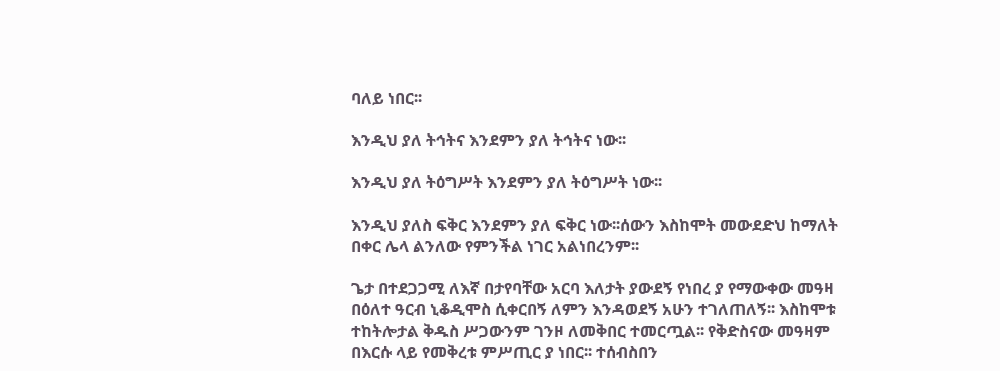ባለይ ነበር፡፡

እንዲህ ያለ ትኅትና እንደምን ያለ ትኅትና ነው፡፡

እንዲህ ያለ ትዕግሥት እንደምን ያለ ትዕግሥት ነው፡፡

እንዲህ ያለስ ፍቅር እንደምን ያለ ፍቅር ነው፡፡ሰውን እስከሞት መውደድህ ከማለት በቀር ሌላ ልንለው የምንችል ነገር አልነበረንም፡፡

ጌታ በተደጋጋሚ ለእኛ በታየባቸው አርባ እለታት ያውደኝ የነበረ ያ የማውቀው መዓዛ በዕለተ ዓርብ ኒቆዲሞስ ሲቀርበኝ ለምን እንዳወደኝ አሁን ተገለጠለኝ፡፡ እስከሞቱ ተከትሎታል ቅዱስ ሥጋውንም ገንዞ ለመቅበር ተመርጧል፡፡ የቅድስናው መዓዛም በእርሱ ላይ የመቅረቱ ምሥጢር ያ ነበር፡፡ ተሰብስበን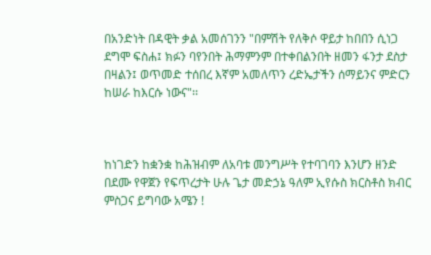በአንድነት በዳዊት ቃል አመሰገንን "በምሽት የለቅሶ ዋይታ ከበበን ሲነጋ ደግሞ ፍስሐ፤ ክፉን ባየንበት ሕማምንም በተቀበልንበት ዘመን ፋንታ ደስታ በዛልን፤ ወጥመድ ተሰበረ እኛም አመለጥን ረድኤታችን ሰማይንና ምድርን ከሠራ ከእርሱ ነውና"፡፡



ከነገድን ከቋንቋ ከሕዝብም ለአባቱ መንግሥት የተባገባን እንሆን ዘንድ በደሙ የዋጀን የፍጥረታት ሁሉ ጌታ መድኃኔ ዓለም ኢየሱስ ክርስቶስ ክብር ምስጋና ይግባው አሜን !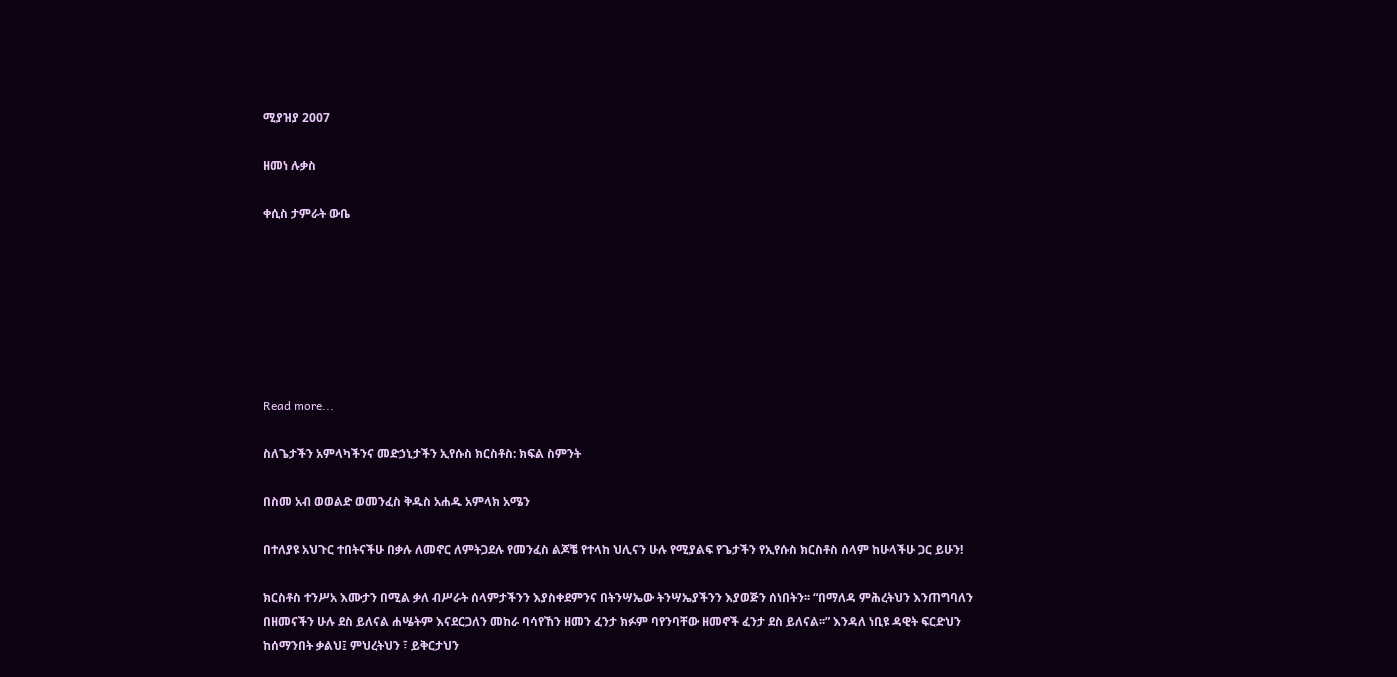ሚያዝያ 2007

ዘመነ ሉቃስ

ቀሲስ ታምራት ውቤ







Read more...

ስለጌታችን አምላካችንና መድኃኒታችን ኢየሱስ ክርስቶስ: ክፍል ስምንት

በስመ አብ ወወልድ ወመንፈስ ቅዱስ አሐዱ አምላክ አሜን

በተለያዩ አህጉር ተበትናችሁ በቃሉ ለመኖር ለምትጋደሉ የመንፈስ ልጆቼ የተላከ ህሊናን ሁሉ የሚያልፍ የጌታችን የኢየሱስ ክርስቶስ ሰላም ከሁላችሁ ጋር ይሁን!

ክርስቶስ ተንሥአ እሙታን በሚል ቃለ ብሥራት ሰላምታችንን እያስቀደምንና በትንሣኤው ትንሣኤያችንን እያወጅን ሰነበትን፡፡ “በማለዳ ምሕረትህን እንጠግባለን በዘመናችን ሁሉ ደስ ይለናል ሐሤትም እናደርጋለን መከራ ባሳየኸን ዘመን ፈንታ ክፉም ባየንባቸው ዘመኖች ፈንታ ደስ ይለናል፡፡” እንዳለ ነቢዩ ዳዊት ፍርድህን ከሰማንበት ቃልህ፤ ምህረትህን ፣ ይቅርታህን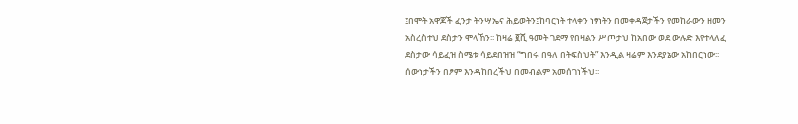፤በሞት አዋጆች ፈንታ ትንሣኤና ሕይወትን፤ከባርነት ተላቀን ነፃነትን በመቀዳጀታችን የመከራውን ዘመን አስረስተህ ደስታን ሞላኸን፡፡ ከዛሬ ፪ሺ ዓመት ገደማ የበዛልን ሥጦታህ ከአበው ወደ ውሉድ እየተላለፈ ደስታው ሳይፈዝ ስሜቱ ሳይደበዝዝ “ግበሩ በዓለ በትፍስህት” እንዲል ዛሬም እንደያኔው አከበርነው፡፡ ሰውነታችን በፆም እንዳከበረችህ በመብልም አመሰገነችህ፡፡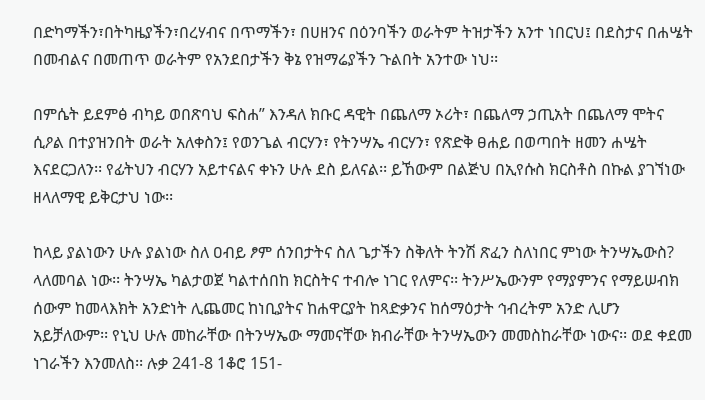በድካማችን፣በትካዜያችን፣በረሃብና በጥማችን፣ በሀዘንና በዕንባችን ወራትም ትዝታችን አንተ ነበርህ፤ በደስታና በሐሤት በመብልና በመጠጥ ወራትም የአንደበታችን ቅኔ የዝማሬያችን ጉልበት አንተው ነህ፡፡

በምሴት ይደምፅ ብካይ ወበጽባህ ፍስሐ” እንዳለ ክቡር ዳዊት በጨለማ ኦሪት፣ በጨለማ ኃጢአት በጨለማ ሞትና ሲዖል በተያዝንበት ወራት አለቀስን፤ የወንጌል ብርሃን፣ የትንሣኤ ብርሃን፣ የጽድቅ ፀሐይ በወጣበት ዘመን ሐሤት እናደርጋለን፡፡ የፊትህን ብርሃን አይተናልና ቀኑን ሁሉ ደስ ይለናል፡፡ ይኸውም በልጅህ በኢየሱስ ክርስቶስ በኩል ያገኘነው ዘላለማዊ ይቅርታህ ነው፡፡

ከላይ ያልነውን ሁሉ ያልነው ስለ ዐብይ ፆም ሰንበታትና ስለ ጌታችን ስቅለት ትንሽ ጽፈን ስለነበር ምነው ትንሣኤውስ? ላለመባል ነው፡፡ ትንሣኤ ካልታወጀ ካልተሰበከ ክርስትና ተብሎ ነገር የለምና፡፡ ትንሥኤውንም የማያምንና የማይሠብክ ሰውም ከመላእክት አንድነት ሊጨመር ከነቢያትና ከሐዋርያት ከጻድቃንና ከሰማዕታት ኅብረትም አንድ ሊሆን አይቻለውም፡፡ የኒህ ሁሉ መከራቸው በትንሣኤው ማመናቸው ክብራቸው ትንሣኤውን መመስከራቸው ነውና፡፡ ወደ ቀደመ ነገራችን እንመለስ፡፡ ሉቃ 241-8 1ቆሮ 151-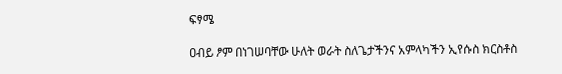ፍፃሜ

ዐብይ ፆም በነገሠባቸው ሁለት ወራት ስለጌታችንና አምላካችን ኢየሱስ ክርስቶስ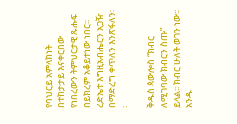የባህርይ አምላክነት በተከታታይ እናቀርበው የነበረውን ትምህርታዊ ጹሑፍ በይክረም አቆይተነው ነበር፡፡ ረድኤተ እግዚአብሔርን አጋዥ በማድረግ ቀጥለን እንጽፋለን፡፡

ቅዱስ ጳውሎስ “ክብር ለሚገባው ክብርን ስጡ” ይላል፡፡ ክብር ሁለት ወገን ነው፡፡ አንዱ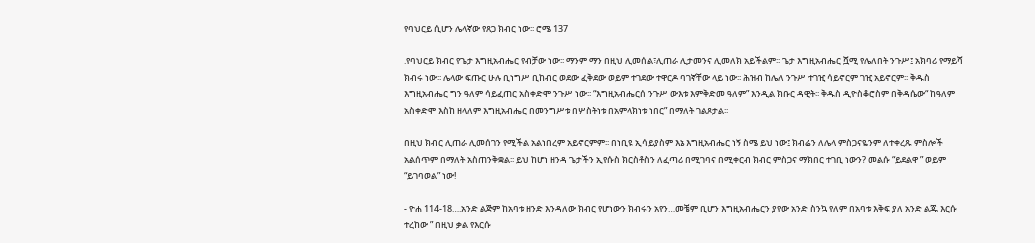የባህርይ ሲሆን ሌላኛው የጸጋ ክብር ነው፡፡ ሮሜ 137

.የባህርይ ክብር የጌታ እግዚአብሔር የብቻው ነው፡፡ ማንም ማን በዚህ ሊመሰል፣ሊጠራ ሊታመንና ሊመለክ አይችልም፡፡ ጌታ እግዚአብሔር ሿሚ የሌለበት ንጉሥ፤ አክባሪ የማይሻ ክብሩ ነው፡፡ ሌላው ፍጡር ሁሉ ቢነግሥ ቢከብር ወደው ፈቅደው ወይም ተገደው ተዋርዶ ባገኛቸው ላይ ነው፡፡ ሕዝብ ከሌለ ንጉሥ ተገዢ ሳይኖርም ገዢ አይኖርም፡፡ ቅዱስ እግዚአብሔር ግን ዓለም ሳይፈጠር አስቀድሞ ንጉሥ ነው፡፡ “እግዚአብሔርሰ ንጉሥ ውእቱ እምቅድመ ዓለም” እንዲል ክቡር ዳዊት፡፡ ቅዱስ ዲዮስቆሮስም በቅዳሴው“ ከዓለም አስቀድሞ እስከ ዘላለም እግዚአብሔር በመንግሥቱ በሦስትነቱ በአምላክነቱ ነበር” በማለት ገልጾታል፡፡

በዚህ ክብር ሊጠራ ሊመሰገን የሚችል አልነበረም አይኖርምም፡፡ በነቢዩ ኢሳይያስም እኔ እግዚአብሔር ነኝ ስሜ ይህ ነው፤ ክብሬን ለሌላ ምስጋናዬንም ለተቀረጹ ምስሎች አልሰጥም በማለት አስጠንቅቋል፡፡ ይህ ከሆነ ዘንዳ ጌታችን ኢየሱስ ክርስቶስን ለፈጣሪ በሚገባና በሚቀርብ ክብር ምስጋና ማክበር ተገቢ ነውን? መልሱ “ይደልዋ ” ወይም “ይገባወል” ነው!

- ዮሐ 114-18….አንድ ልጅም ከአባቱ ዘንድ እንዳለው ክብር የሆነውን ክብሩን አየን…መቼም ቢሆን እግዚአብሔርን ያየው አንድ ስንኳ የለም በአባቱ እቅፍ ያለ አንድ ልጁ እርሱ ተረከው ” በዚህ ቃል የእርሱ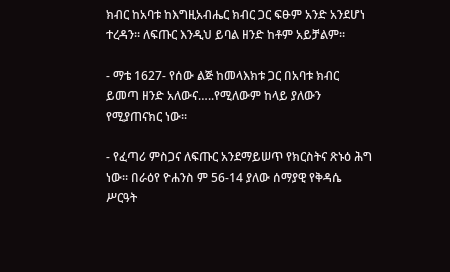ክብር ከአባቱ ከእግዚአብሔር ክብር ጋር ፍፁም አንድ አንደሆነ ተረዳን፡፡ ለፍጡር እንዲህ ይባል ዘንድ ከቶም አይቻልም፡፡

- ማቴ 1627- የሰው ልጅ ከመላእክቱ ጋር በአባቱ ክብር ይመጣ ዘንድ አለውና…..የሚለውም ከላይ ያለውን የሚያጠናክር ነው፡፡

- የፈጣሪ ምስጋና ለፍጡር አንደማይሠጥ የክርስትና ጽኑዕ ሕግ ነው፡፡ በራዕየ ዮሐንስ ም 56-14 ያለው ሰማያዊ የቅዳሴ ሥርዓት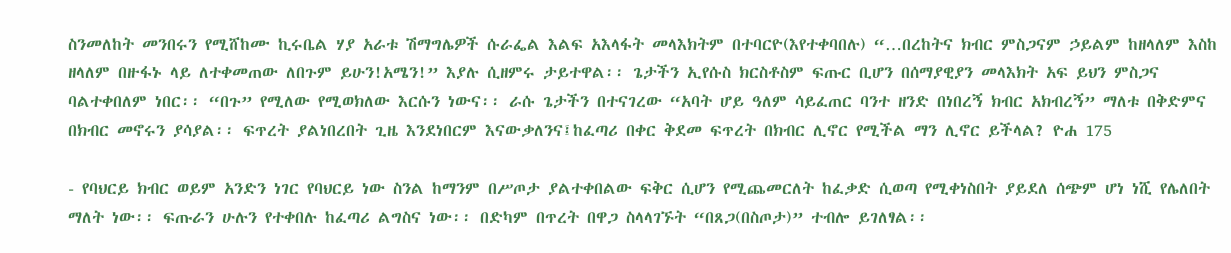ስንመለከት መንበሩን የሚሸከሙ ኪሩቤል ሃያ አራቱ ሽማግሌዎች ሱራፌል እልፍ አእላፋት መላእክትም በተባርዮ(እየተቀባበሉ) “…በረከትና ክብር ምስጋናም ኃይልም ከዘላለም እስከ ዘላለም በዙፋኑ ላይ ለተቀመጠው ለበጉም ይሁን!አሜን!” እያሉ ሲዘምሩ ታይተዋል፡፡ ጌታችን ኢየሱስ ክርስቶስም ፍጡር ቢሆን በሰማያዊያን መላእክት አፍ ይህን ምስጋና ባልተቀበለም ነበር፡፡ “በጉ” የሚለው የሚወክለው እርሱን ነውና፡፡ ራሱ ጌታችን በተናገረው “አባት ሆይ ዓለም ሳይፈጠር ባንተ ዘንድ በነበረኝ ክብር አክብረኝ” ማለቱ በቅድምና በክብር መኖሩን ያሳያል፡፡ ፍጥረት ያልነበረበት ጊዜ እንደነበርም እናውቃለንና፤ከፈጣሪ በቀር ቅደመ ፍጥረት በክብር ሊኖር የሚችል ማን ሊኖር ይችላል? ዮሐ 175

- የባህርይ ክብር ወይም አንድን ነገር የባህርይ ነው ስንል ከማንም በሥጦታ ያልተቀበልው ፍቅር ሲሆን የሚጨመርለት ከፈቃድ ሲወጣ የሚቀነስበት ያይደለ ሰጭም ሆነ ነሺ የሌለበት ማለት ነው፡፡ ፍጡራን ሁሉን የተቀበሉ ከፈጣሪ ልግስና ነው፡፡ በድካም በጥረት በዋጋ ስላላገኙት “በጸጋ(በስጦታ)” ተብሎ ይገለፃል፡፡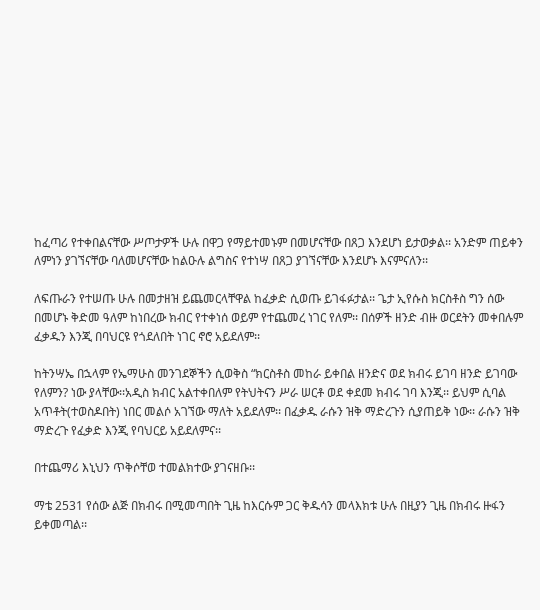ከፈጣሪ የተቀበልናቸው ሥጦታዎች ሁሉ በዋጋ የማይተመኑም በመሆናቸው በጸጋ እንደሆነ ይታወቃል፡፡ አንድም ጠይቀን ለምነን ያገኘናቸው ባለመሆናቸው ከልዑሉ ልግስና የተነሣ በጸጋ ያገኘናቸው እንደሆኑ እናምናለን፡፡

ለፍጡራን የተሠጡ ሁሉ በመታዘዝ ይጨመርላቸዋል ከፈቃድ ሲወጡ ይገፋፉታል፡፡ ጌታ ኢየሱስ ክርስቶስ ግን ሰው በመሆኑ ቅድመ ዓለም ከነበረው ክብር የተቀነሰ ወይም የተጨመረ ነገር የለም፡፡ በሰዎች ዘንድ ብዙ ወርደትን መቀበሉም ፈቃዱን እንጂ በባህርዩ የጎደለበት ነገር ኖሮ አይደለም፡፡

ከትንሣኤ በኋላም የኤማሁስ መንገደኞችን ሲወቅስ “ክርስቶስ መከራ ይቀበል ዘንድና ወደ ክብሩ ይገባ ዘንድ ይገባው የለምን? ነው ያላቸው፡፡አዲስ ክብር አልተቀበለም የትህትናን ሥራ ሠርቶ ወደ ቀደመ ክብሩ ገባ እንጂ፡፡ ይህም ሲባል አጥቶት(ተወስዶበት) ነበር መልሶ አገኘው ማለት አይደለም፡፡ በፈቃዱ ራሱን ዝቅ ማድረጉን ሲያጠይቅ ነው፡፡ ራሱን ዝቅ ማድረጉ የፈቃድ እንጂ የባህርይ አይደለምና፡፡

በተጨማሪ እኒህን ጥቅሶቸወ ተመልክተው ያገናዘቡ፡፡

ማቴ 2531 የሰው ልጅ በክብሩ በሚመጣበት ጊዜ ከእርሱም ጋር ቅዱሳን መላእክቱ ሁሉ በዚያን ጊዜ በክብሩ ዙፋን ይቀመጣል፡፡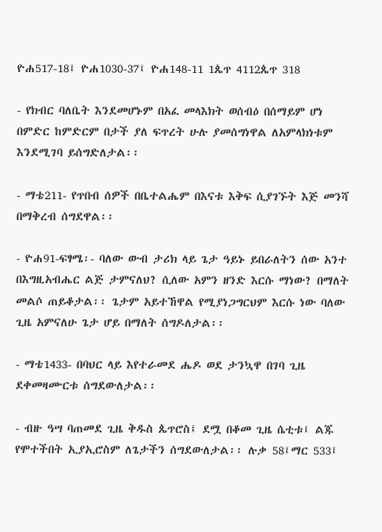ዮሐ517-18፤ ዮሐ1030-37፤ ዮሐ148-11 1ጴጥ 4112ጴጥ 318

- የክብር ባለቤት እንደመሆኑም በአፈ መላእክት ወሰብዕ በሰማይም ሆነ በምድር ከምድርም በታች ያለ ፍጥረት ሁሉ ያመሰግነዋል ለአምላክነቱም እንደሚገባ ይሰግድለታል፡፡

- ማቴ211- የጥበብ ሰዎች በቤተልሔም በእናቱ እቅፍ ሲያገኙት እጅ መንሻ በማቅረብ ሰግደዋል፡፡

- ዮሐ91-ፍፃሜ፡- ባለው ውብ ታሪክ ላይ ጌታ ዓይኑ ይበራለትን ሰው አንተ በእግዚአብሔር ልጅ ታምናለህ? ሲለው አምን ዘንድ እርሱ ማነው? በማለት መልሶ ጠይቆታል፡፡ ጌታም አይተኸዋል የሚያነጋግርህም እርሱ ነው ባለው ጊዜ አምናለሁ ጌታ ሆይ በማለት ሰግዶለታል፡፡

- ማቴ1433- በባህር ላይ እየተራመደ ሔዶ ወደ ታንኳዋ በገባ ጊዜ ደቀመዛሙርቱ ሰግደውለታል፡፡

- ብዙ ዓሣ ባጠመደ ጊዜ ቅዱስ ጴጥሮስ፤ ደሟ በቆመ ጊዜ ሴቲቱ፤ ልጁ የሞተችበት ኢያኢሮስም ለጌታችን ሰግደውለታል፡፡ ሉቃ 58፤ማር 533፤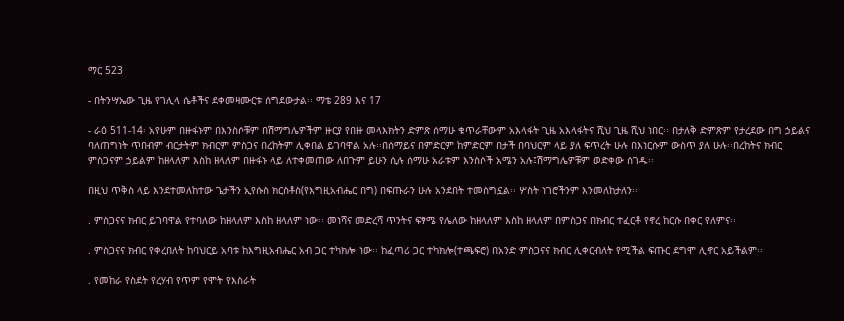ማር 523

- በትንሣኤው ጊዜ የገሊላ ሴቶችና ደቀመዛሙርቱ ሰግደውታል፡፡ ማቴ 289 እና 17

- ራዕ 511-14፡ አየሁም በዙፋኑም በእንስሶቹም በሽማግሌዎችም ዙርያ የበዙ መላእክትን ድምጽ ሰማሁ ቁጥራቸውም አእላፋት ጊዜ አእላፋትና ሺህ ጊዜ ሺህ ነበር፡፡ በታለቅ ድምጽም የታረደው በግ ኃይልና ባለጠግነት ጥበብም ብርታትም ክብርም ምስጋና በረከትም ሊቀበል ይገባዋል አሉ፡፡በሰማይና በምድርም ከምድርም በታች በባህርም ላይ ያለ ፍጥረት ሁሉ በእነርሱም ውስጥ ያለ ሁሉ፡፡በረከትና ክብር ምስጋናም ኃይልም ከዘላለም እስከ ዘላለም በዙፋኑ ላይ ለተቀመጠው ለበጉም ይሁን ሲሉ ሰማሁ አራቱም እንስሶች አሜን አሉ፤ሽማግሌዎቹም ወድቀው ሰገዱ፡፡

በዚህ ጥቅስ ላይ እንደተመለከተው ጌታችን ኢየሱስ ክርስቶስ(የእግዚአብሔር በግ) በፍጡራን ሁሉ አንደበት ተመስግኗል፡፡ ሦስት ነገሮችንም እንመለከታለን፡፡

. ምስጋናና ክብር ይገባዋል የተባለው ከዘላለም እስከ ዘላለም ነው፡፡ መነሻና መድረሻ ጥንትና ፍፃሜ የሌለው ከዘላለም እስከ ዘላለም በምስጋና በክብር ተፈርቶ የኖረ ከርሱ በቀር የለምና፡፡

. ምስጋናና ክብር የቀረበለት ከባህርይ አባቱ ከእግዚአብሔር አብ ጋር ተካክሎ ነው፡፡ ከፈጣሪ ጋር ተካክሎ(ተጫፍሮ) በአንድ ምስጋናና ክብር ሊቀርብለት የሚችል ፍጡር ደግሞ ሊኖር አይችልም፡፡

. የመከራ የስደት የረሃብ የጥም የሞት የእስራት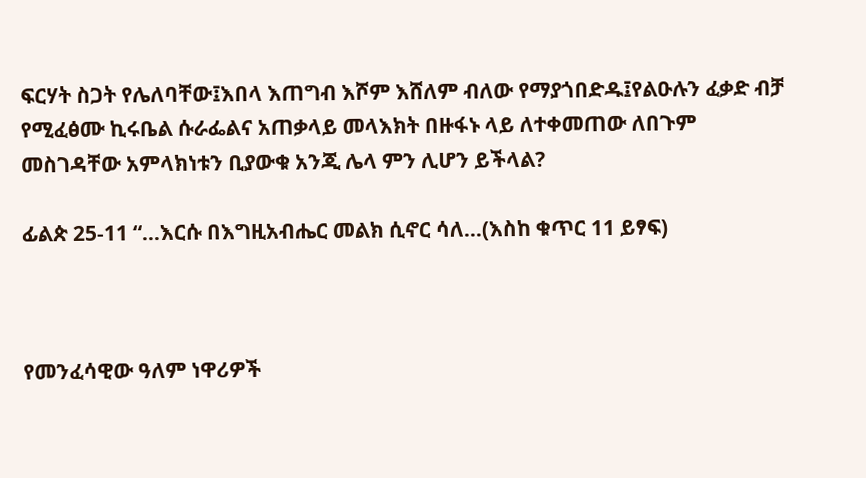ፍርሃት ስጋት የሌለባቸው፤እበላ እጠግብ እሾም እሸለም ብለው የማያጎበድዱ፤የልዑሉን ፈቃድ ብቻ የሚፈፅሙ ኪሩቤል ሱራፌልና አጠቃላይ መላእክት በዙፋኑ ላይ ለተቀመጠው ለበጉም መስገዳቸው አምላክነቱን ቢያውቁ አንጂ ሌላ ምን ሊሆን ይችላል?

ፊልጵ 25-11 “…እርሱ በእግዚአብሔር መልክ ሲኖር ሳለ…(እስከ ቁጥር 11 ይፃፍ)



የመንፈሳዊው ዓለም ነዋሪዎች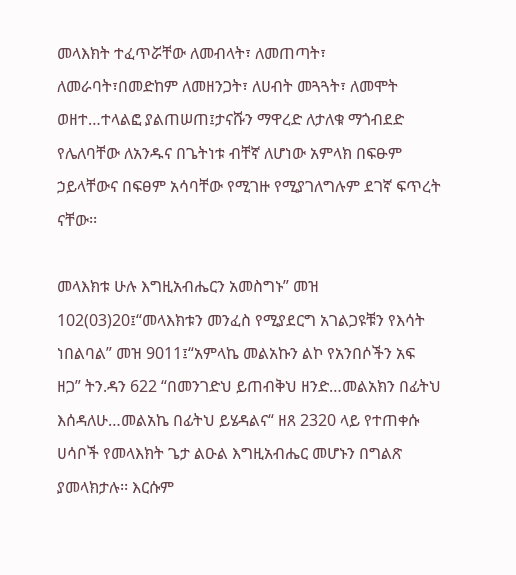መላእክት ተፈጥሯቸው ለመብላት፣ ለመጠጣት፣ ለመራባት፣በመድከም ለመዘንጋት፣ ለሀብት መጓጓት፣ ለመሞት ወዘተ…ተላልፎ ያልጠሠጠ፤ታናሹን ማዋረድ ለታለቁ ማጎብደድ የሌለባቸው ለአንዱና በጌትነቱ ብቸኛ ለሆነው አምላክ በፍፁም ኃይላቸውና በፍፀም አሳባቸው የሚገዙ የሚያገለግሉም ደገኛ ፍጥረት ናቸው፡፡

መላእክቱ ሁሉ እግዚአብሔርን አመስግኑ” መዝ 102(03)20፤“መላእክቱን መንፈስ የሚያደርግ አገልጋዩቹን የእሳት ነበልባል” መዝ 9011፤“አምላኬ መልአኩን ልኮ የአንበሶችን አፍ ዘጋ” ትን.ዳን 622 “በመንገድህ ይጠብቅህ ዘንድ…መልአክን በፊትህ እሰዳለሁ…መልአኬ በፊትህ ይሄዳልና“ ዘጸ 2320 ላይ የተጠቀሱ ሀሳቦች የመላእክት ጌታ ልዑል እግዚአብሔር መሆኑን በግልጽ ያመላክታሉ፡፡ እርሱም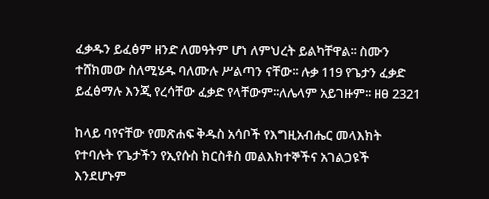ፈቃዱን ይፈፅም ዘንድ ለመዓትም ሆነ ለምህረት ይልካቸዋል፡፡ ስሙን ተሸክመው ስለሚሄዱ ባለሙሉ ሥልጣን ናቸው፡፡ ሉቃ 119 የጌታን ፈቃድ ይፈፅማሉ እንጂ የረሳቸው ፈቃድ የላቸውም፡፡ለሌላም አይገዙም፡፡ ዘፀ 2321

ከላይ ባየናቸው የመጽሐፍ ቅዱስ አሳቦች የእግዚአብሔር መላእክት የተባሉት የጌታችን የኢየሱስ ክርስቶስ መልእክተኞችና አገልጋዩች እንደሆኑም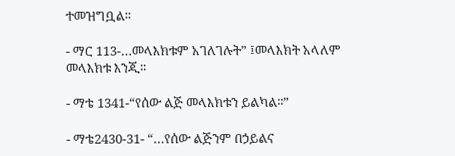ተመዝግቧል፡፡

- ማር 113-…መላእክቱም አገለገሉት” ፤መላእክት አላለም መላእክቱ እንጂ፡፡

- ማቴ 1341-“የሰው ልጅ መላእክቱን ይልካል፡፡”

- ማቴ2430-31- “…የሰው ልጅንም በኃይልና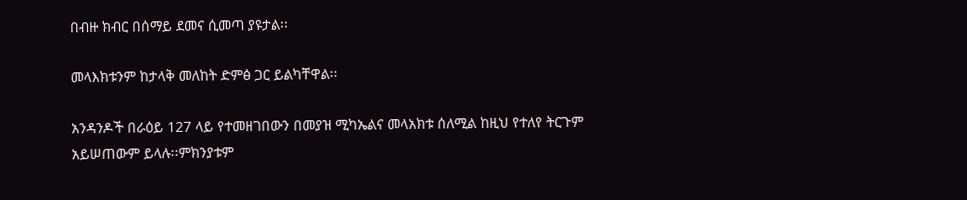በብዙ ክብር በሰማይ ደመና ሲመጣ ያዩታል፡፡

መላእክቱንም ከታላቅ መለከት ድምፅ ጋር ይልካቸዋል፡፡

አንዳንዶች በራዕይ 127 ላይ የተመዘገበውን በመያዝ ሚካኤልና መላአክቱ ሰለሚል ከዚህ የተለየ ትርጉም አይሠጠውም ይላሉ፡፡ምክንያቱም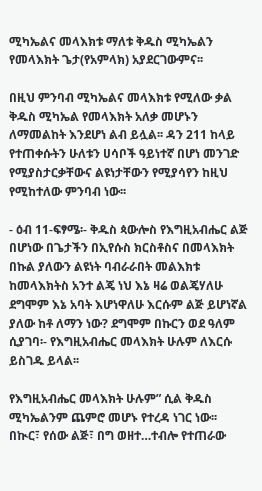ሚካኤልና መላእክቱ ማለቱ ቅዱስ ሚካኤልን የመላእክት ጌታ(የአምላክ) አያደርገውምና፡፡

በዚህ ምንባብ ሚካኤልና መላእክቱ የሚለው ቃል ቅዱስ ሚካኤል የመላእክት አለቃ መሆኑን ለማመልከት እንደሆነ ልብ ይሏል፡፡ ዳን 211 ከላይ የተጠቀሱትን ሁለቱን ሀሳቦች ዓይነተኛ በሆነ መንገድ የሚያስታርቃቸውና ልዩነታቸውን የሚያሳየን ከዚህ የሚከተለው ምንባብ ነው፡፡

- ዕብ 11-ፍፃሜ፡- ቅዱስ ጳውሎስ የእግዚአብሔር ልጅ በሆነው በጌታችን በኢየሱስ ክርስቶስና በመላእክት በኩል ያለውን ልዩነት ባብራራበት መልእክቱ ከመላእክትስ አንተ ልጄ ነህ እኔ ዛሬ ወልጄሃለሁ ደግሞም እኔ አባት እሆነዋለሁ እርሱም ልጅ ይሆነኛል ያለው ከቶ ለማን ነው? ደግሞም በኩርን ወደ ዓለም ሲያገባ፡- የእግዚአብሔር መላእክት ሁሉም ለእርሱ ይስገዱ ይላል፡፡

የእግዚአብሔር መላእክት ሁሉም” ሲል ቅዱስ ሚካኤልንም ጨምሮ መሆኑ የተረዳ ነገር ነው፡፡ በኲር፣ የሰው ልጅ፣ በግ ወዘተ…ተብሎ የተጠራው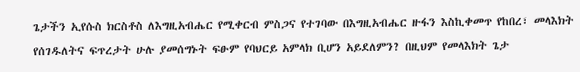ጌታችን ኢየሱስ ክርስቶስ ለእግዚአብሔር የሚቀርብ ምስጋና የተገባው በእግዚአብሔር ዙፋን እስኪቀመጥ የከበረ፣ መላእክት የሰገዱለትና ፍጥረታት ሁሉ ያመሰግኑት ፍፁም የባህርይ አምላክ ቢሆን አይደለምን? በዚህም የመላእክት ጌታ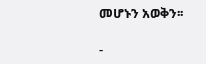መሆኑን አወቅን፡፡

-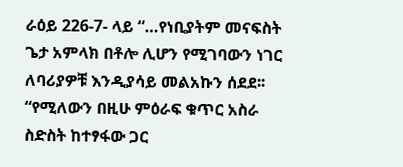ራዕይ 226-7- ላይ “…የነቢያትም መናፍስት ጌታ አምላክ በቶሎ ሊሆን የሚገባውን ነገር ለባሪያዎቹ እንዲያሳይ መልአኩን ሰደደ፡፡ “የሚለውን በዚሁ ምዕራፍ ቁጥር አስራ ስድስት ከተፃፋው ጋር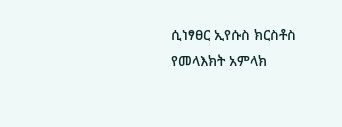ሲነፃፀር ኢየሱስ ክርስቶስ የመላእክት አምላክ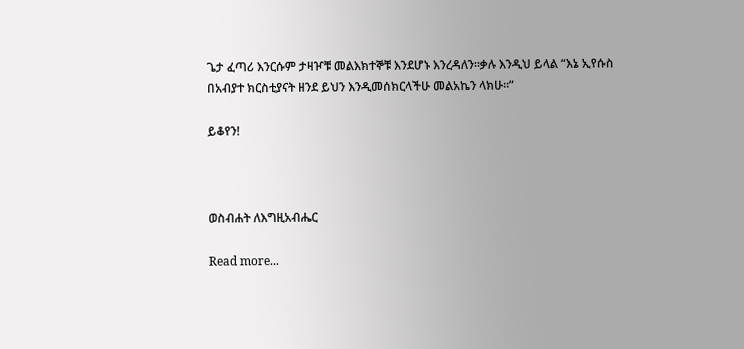ጌታ ፈጣሪ እንርሱም ታዛዦቹ መልእክተኞቹ እንደሆኑ እንረዳለን፡፡ቃሉ እንዲህ ይላል “እኔ ኢየሱስ በአብያተ ክርስቲያናት ዘንደ ይህን እንዲመሰክርላችሁ መልአኬን ላክሁ፡፡”

ይቆየን!



ወስብሐት ለእግዚአብሔር

Read more...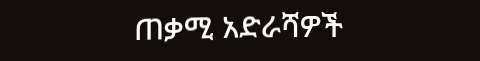ጠቃሚ አድራሻዎች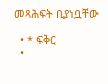መጻሕፍት ቢያነቧቸው

  • * ፍቅር
  •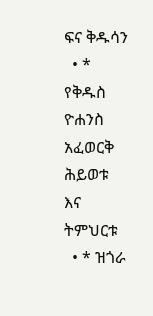ፍና ቅዱሳን
  • * የቅዱስ ዮሐንስ አፈወርቅ ሕይወቱ እና ትምህርቱ
  • * ዝጎራ